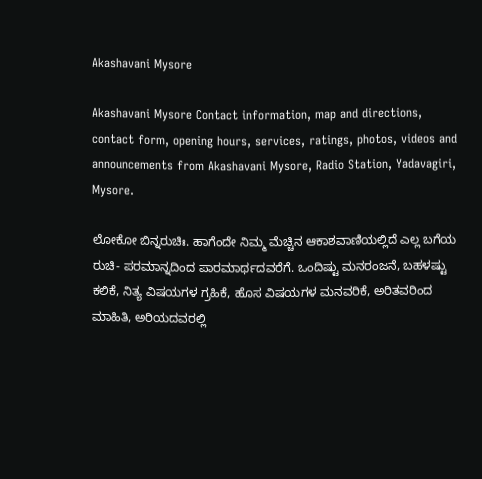Akashavani Mysore

Akashavani Mysore Contact information, map and directions, contact form, opening hours, services, ratings, photos, videos and announcements from Akashavani Mysore, Radio Station, Yadavagiri, Mysore.

ಲೋಕೋ ಬಿನ್ನರುಚಿಃ. ಹಾಗೆಂದೇ ನಿಮ್ಮ ಮೆಚ್ಚಿನ ಆಕಾಶವಾಣಿಯಲ್ಲಿದೆ ಎಲ್ಲ ಬಗೆಯ ರುಚಿ- ಪರಮಾನ್ನದಿಂದ ಪಾರಮಾರ್ಥದವರೆಗೆ. ಒಂದಿಷ್ಟು ಮನರಂಜನೆ, ಬಹಳಷ್ಟು ಕಲಿಕೆ, ನಿತ್ಯ ವಿಷಯಗಳ ಗ್ರಹಿಕೆ, ಹೊಸ ವಿಷಯಗಳ ಮನವರಿಕೆ, ಅರಿತವರಿಂದ ಮಾಹಿತಿ, ಅರಿಯದವರಲ್ಲಿ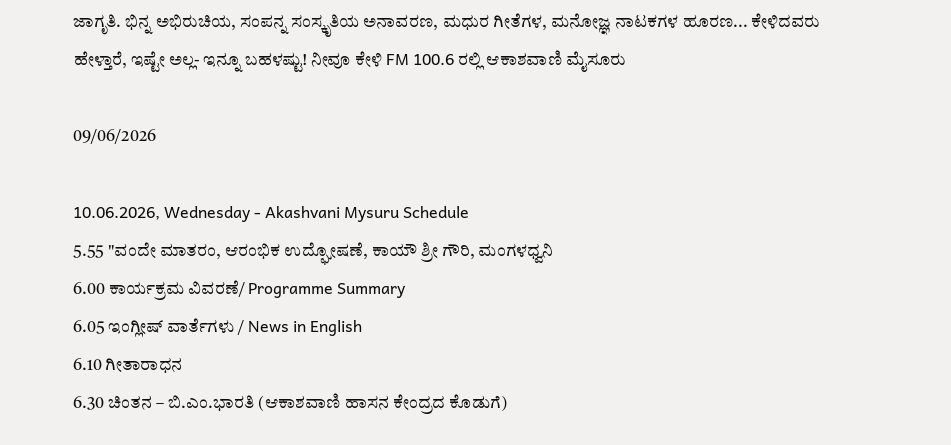ಜಾಗೃತಿ. ಭಿನ್ನ ಅಭಿರುಚಿಯ, ಸಂಪನ್ನ ಸಂಸ್ಕೃತಿಯ ಅನಾವರಣ, ಮಧುರ ಗೀತೆಗಳ, ಮನೋಜ್ಞ ನಾಟಕಗಳ ಹೂರಣ... ಕೇಳಿದವರು ಹೇಳ್ತಾರೆ, ಇಷ್ಟೇ ಅಲ್ಲ- ಇನ್ನೂ ಬಹಳಷ್ಟು! ನೀವೂ ಕೇಳಿ FM 100.6 ರಲ್ಲಿ ಆಕಾಶವಾಣಿ ಮೈಸೂರು

09/06/2026

10.06.2026, Wednesday - Akashvani Mysuru Schedule
5.55 "ವಂದೇ ಮಾತರಂ, ಆರಂಭಿಕ ಉದ್ಘೋಷಣೆ, ಕಾಯೌ ಶ್ರೀ ಗೌರಿ, ಮಂಗಳಧ್ವನಿ
6.00 ಕಾರ್ಯಕ್ರಮ ವಿವರಣೆ/ Programme Summary
6.05 ಇಂಗ್ಲೀಷ್ ವಾರ್ತೆಗಳು / News in English
6.10 ಗೀತಾರಾಧನ
6.30 ಚಿಂತನ – ಬಿ.ಎಂ.ಭಾರತಿ (ಆಕಾಶವಾಣಿ ಹಾಸನ ಕೇಂದ್ರದ ಕೊಡುಗೆ)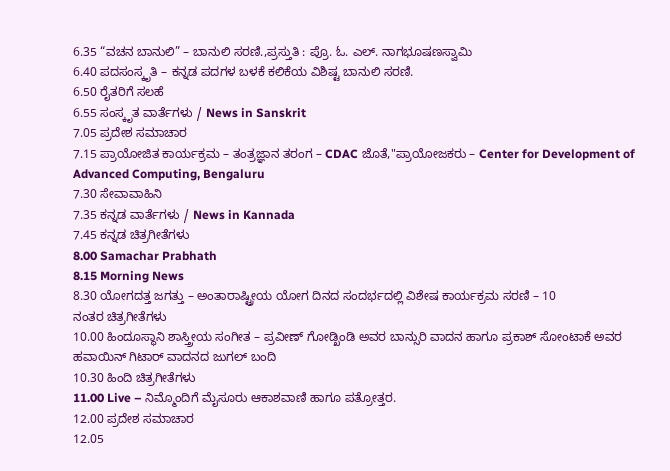6.35 “ವಚನ ಬಾನುಲಿ” – ಬಾನುಲಿ ಸರಣಿ.,ಪ್ರಸ್ತುತಿ : ಪ್ರೊ. ಓ. ಎಲ್. ನಾಗಭೂಷಣಸ್ವಾಮಿ
6.40 ಪದಸಂಸ್ಕೃತಿ – ಕನ್ನಡ ಪದಗಳ ಬಳಕೆ ಕಲಿಕೆಯ ವಿಶಿಷ್ಟ ಬಾನುಲಿ ಸರಣಿ.
6.50 ರೈತರಿಗೆ ಸಲಹೆ
6.55 ಸಂಸ್ಕೃತ ವಾರ್ತೆಗಳು / News in Sanskrit
7.05 ಪ್ರದೇಶ ಸಮಾಚಾರ
7.15 ಪ್ರಾಯೋಜಿತ ಕಾರ್ಯಕ್ರಮ – ತಂತ್ರಜ್ಞಾನ ತರಂಗ – CDAC ಜೊತೆ,"ಪ್ರಾಯೋಜಕರು – Center for Development of Advanced Computing, Bengaluru
7.30 ಸೇವಾವಾಹಿನಿ
7.35 ಕನ್ನಡ ವಾರ್ತೆಗಳು / News in Kannada
7.45 ಕನ್ನಡ ಚಿತ್ರಗೀತೆಗಳು
8.00 Samachar Prabhath
8.15 Morning News
8.30 ಯೋಗದತ್ತ ಜಗತ್ತು – ಅಂತಾರಾಷ್ಟ್ರೀಯ ಯೋಗ ದಿನದ ಸಂದರ್ಭದಲ್ಲಿ ವಿಶೇಷ ಕಾರ್ಯಕ್ರಮ ಸರಣಿ – 10
ನಂತರ ಚಿತ್ರಗೀತೆಗಳು
10.00 ಹಿಂದೂಸ್ಥಾನಿ ಶಾಸ್ತ್ರೀಯ ಸಂಗೀತ – ಪ್ರವೀಣ್ ಗೋಡ್ಖಿಂಡಿ ಅವರ ಬಾನ್ಸುರಿ ವಾದನ ಹಾಗೂ ಪ್ರಕಾಶ್ ಸೋಂಟಾಕೆ ಅವರ ಹವಾಯಿನ್ ಗಿಟಾರ್ ವಾದನದ ಜುಗಲ್ ಬಂದಿ
10.30 ಹಿಂದಿ ಚಿತ್ರಗೀತೆಗಳು
11.00 Live – ನಿಮ್ಮೊಂದಿಗೆ ಮೈಸೂರು ಆಕಾಶವಾಣಿ ಹಾಗೂ ಪತ್ರೋತ್ತರ.
12.00 ಪ್ರದೇಶ ಸಮಾಚಾರ
12.05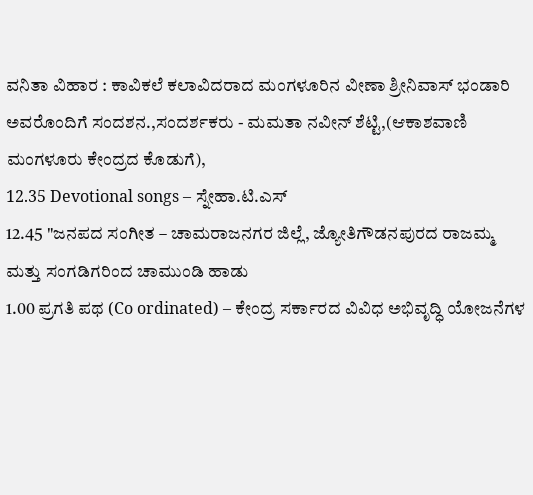ವನಿತಾ ವಿಹಾರ : ಕಾವಿಕಲೆ ಕಲಾವಿದರಾದ ಮಂಗಳೂರಿನ ವೀಣಾ ಶ್ರೀನಿವಾಸ್‌ ಭಂಡಾರಿ ಅವರೊಂದಿಗೆ ಸಂದಶನ.,ಸಂದರ್ಶಕರು - ಮಮತಾ ನವೀನ್‌ ಶೆಟ್ಟಿ,(ಆಕಾಶವಾಣಿ ಮಂಗಳೂರು ಕೇಂದ್ರದ ಕೊಡುಗೆ),
12.35 Devotional songs – ಸ್ನೇಹಾ.ಟಿ.ಎಸ್
12.45 "ಜನಪದ ಸಂಗೀತ – ಚಾಮರಾಜನಗರ ಜಿಲ್ಲೆ, ಜ್ಯೋತಿಗೌಡನಪುರದ ರಾಜಮ್ಮ ಮತ್ತು ಸಂಗಡಿಗರಿಂದ ಚಾಮುಂಡಿ ಹಾಡು
1.00 ಪ್ರಗತಿ ಪಥ (Co ordinated) – ಕೇಂದ್ರ ಸರ್ಕಾರದ ವಿವಿಧ ಅಭಿವೃದ್ಧಿ ಯೋಜನೆಗಳ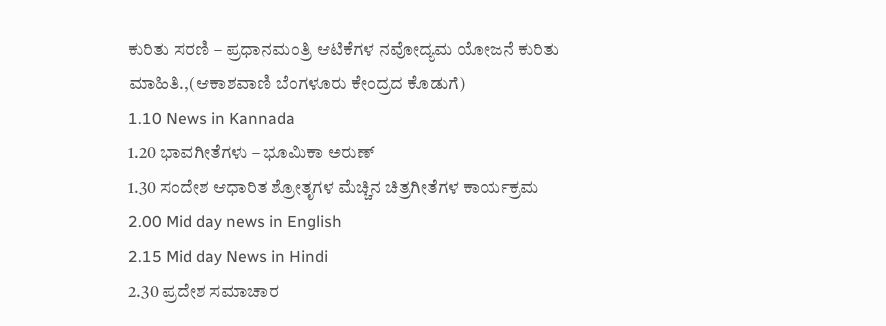ಕುರಿತು ಸರಣಿ – ಪ್ರಧಾನಮಂತ್ರಿ ಆಟಿಕೆಗಳ ನವೋದ್ಯಮ ಯೋಜನೆ ಕುರಿತು ಮಾಹಿತಿ.,(ಆಕಾಶವಾಣಿ ಬೆಂಗಳೂರು ಕೇಂದ್ರದ ಕೊಡುಗೆ)
1.10 News in Kannada
1.20 ಭಾವಗೀತೆಗಳು – ಭೂಮಿಕಾ ಅರುಣ್
1.30 ಸಂದೇಶ ಆಧಾರಿತ ಶ್ರೋತೃಗಳ ಮೆಚ್ಚಿನ ಚಿತ್ರಗೀತೆಗಳ ಕಾರ್ಯಕ್ರಮ
2.00 Mid day news in English
2.15 Mid day News in Hindi
2.30 ಪ್ರದೇಶ ಸಮಾಚಾರ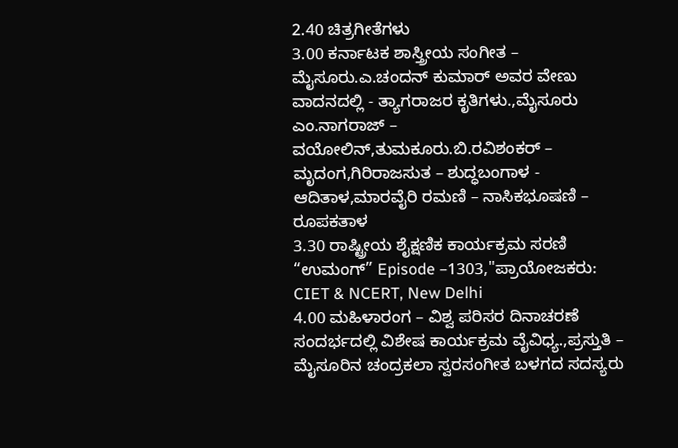2.40 ಚಿತ್ರಗೀತೆಗಳು
3.00 ಕರ್ನಾಟಕ ಶಾಸ್ತ್ರೀಯ ಸಂಗೀತ – ಮೈಸೂರು.ಎ.ಚಂದನ್ ಕುಮಾರ್ ಅವರ ವೇಣು ವಾದನದಲ್ಲಿ - ತ್ಯಾಗರಾಜರ ಕೃತಿಗಳು.,ಮೈಸೂರು ಎಂ.ನಾಗರಾಜ್ – ವಯೋಲಿನ್,ತುಮಕೂರು.ಬಿ.ರವಿಶಂಕರ್ – ಮೃದಂಗ,ಗಿರಿರಾಜಸುತ – ಶುದ್ಧಬಂಗಾಳ - ಆದಿತಾಳ,ಮಾರವೈರಿ ರಮಣಿ – ನಾಸಿಕಭೂಷಣಿ – ರೂಪಕತಾಳ
3.30 ರಾಷ್ಟ್ರೀಯ ಶೈಕ್ಷಣಿಕ ಕಾರ್ಯಕ್ರಮ ಸರಣಿ “ಉಮಂಗ್” Episode –1303,"ಪ್ರಾಯೋಜಕರು: CIET & NCERT, New Delhi
4.00 ಮಹಿಳಾರಂಗ – ವಿಶ್ವ ಪರಿಸರ ದಿನಾಚರಣೆ ಸಂದರ್ಭದಲ್ಲಿ ವಿಶೇಷ ಕಾರ್ಯಕ್ರಮ ವೈವಿಧ್ಯ.,ಪ್ರಸ್ತುತಿ – ಮೈಸೂರಿನ ಚಂದ್ರಕಲಾ ಸ್ವರಸಂಗೀತ ಬಳಗದ ಸದಸ್ಯರು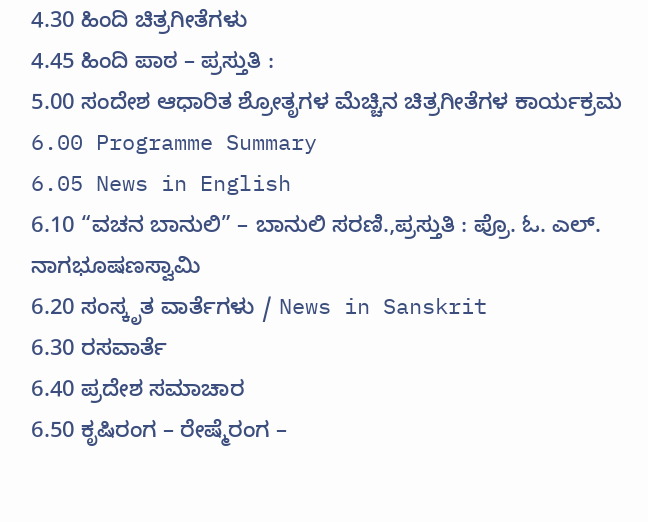4.30 ಹಿಂದಿ ಚಿತ್ರಗೀತೆಗಳು
4.45 ಹಿಂದಿ ಪಾಠ – ಪ್ರಸ್ತುತಿ :
5.00 ಸಂದೇಶ ಆಧಾರಿತ ಶ್ರೋತೃಗಳ ಮೆಚ್ಚಿನ ಚಿತ್ರಗೀತೆಗಳ ಕಾರ್ಯಕ್ರಮ
6.00 Programme Summary
6.05 News in English
6.10 “ವಚನ ಬಾನುಲಿ” – ಬಾನುಲಿ ಸರಣಿ.,ಪ್ರಸ್ತುತಿ : ಪ್ರೊ. ಓ. ಎಲ್. ನಾಗಭೂಷಣಸ್ವಾಮಿ
6.20 ಸಂಸ್ಕೃತ ವಾರ್ತೆಗಳು / News in Sanskrit
6.30 ರಸವಾರ್ತೆ
6.40 ಪ್ರದೇಶ ಸಮಾಚಾರ
6.50 ಕೃಷಿರಂಗ – ರೇಷ್ಮೆರಂಗ –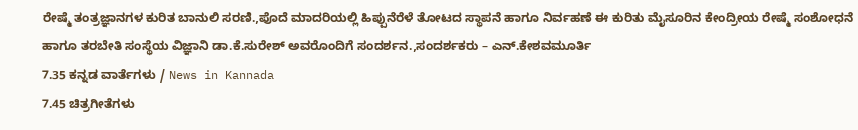ರೇಷ್ಮೆ ತಂತ್ರಜ್ಞಾನಗಳ ಕುರಿತ ಬಾನುಲಿ ಸರಣಿ.,ಪೊದೆ ಮಾದರಿಯಲ್ಲಿ ಹಿಪ್ಪುನೆರೆಳೆ ತೋಟದ ಸ್ಥಾಪನೆ ಹಾಗೂ ನಿರ್ವಹಣೆ ಈ ಕುರಿತು ಮೈಸೂರಿನ ಕೇಂದ್ರೀಯ ರೇಷ್ಮೆ ಸಂಶೋಧನೆ ಹಾಗೂ ತರಬೇತಿ ಸಂಸ್ಥೆಯ ವಿಜ್ಞಾನಿ ಡಾ.ಕೆ.ಸುರೇಶ್ ಅವರೊಂದಿಗೆ ಸಂದರ್ಶನ.,ಸಂದರ್ಶಕರು – ಎನ್.ಕೇಶವಮೂರ್ತಿ
7.35 ಕನ್ನಡ ವಾರ್ತೆಗಳು / News in Kannada
7.45 ಚಿತ್ರಗೀತೆಗಳು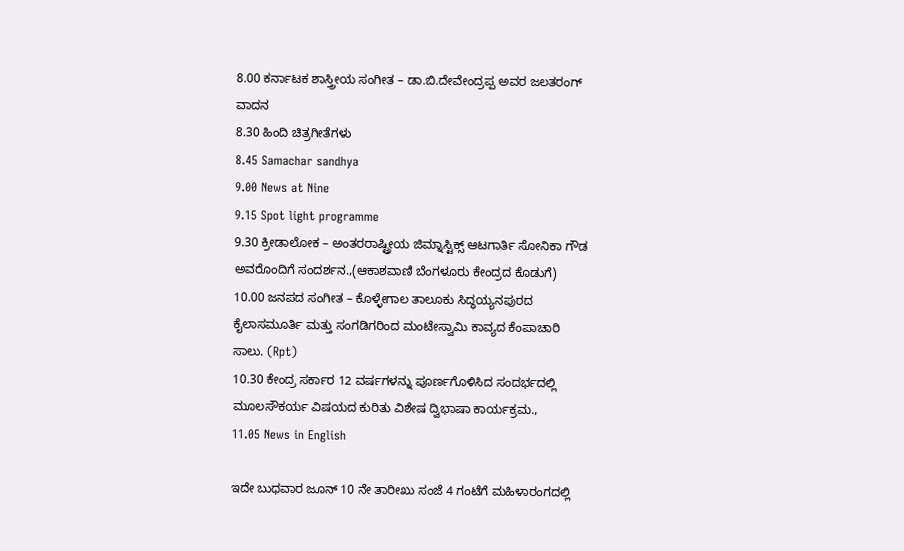8.00 ಕರ್ನಾಟಕ ಶಾಸ್ತ್ರೀಯ ಸಂಗೀತ – ಡಾ.ಬಿ.ದೇವೇಂದ್ರಪ್ಪ ಅವರ ಜಲತರಂಗ್ ವಾದನ
8.30 ಹಿಂದಿ ಚಿತ್ರಗೀತೆಗಳು
8.45 Samachar sandhya
9.00 News at Nine
9.15 Spot light programme
9.30 ಕ್ರೀಡಾಲೋಕ – ಅಂತರರಾಷ್ಟ್ರೀಯ ಜಿಮ್ನಾಸ್ಟಿಕ್ಸ್ ಆಟಗಾರ್ತಿ ಸೋನಿಕಾ ಗೌಡ ಅವರೊಂದಿಗೆ ಸಂದರ್ಶನ.,(ಆಕಾಶವಾಣಿ ಬೆಂಗಳೂರು ಕೇಂದ್ರದ ಕೊಡುಗೆ)
10.00 ಜನಪದ ಸಂಗೀತ – ಕೊಳ್ಳೇಗಾಲ ತಾಲೂಕು ಸಿದ್ಧಯ್ಯನಪುರದ ಕೈಲಾಸಮೂರ್ತಿ ಮತ್ತು ಸಂಗಡಿಗರಿಂದ ಮಂಟೇಸ್ವಾಮಿ ಕಾವ್ಯದ ಕೆಂಪಾಚಾರಿ ಸಾಲು. (Rpt)
10.30 ಕೇಂದ್ರ ಸರ್ಕಾರ 12 ವರ್ಷಗಳನ್ನು ಪೂರ್ಣಗೊಳಿಸಿದ ಸಂದರ್ಭದಲ್ಲಿ ಮೂಲಸೌಕರ್ಯ ವಿಷಯದ ಕುರಿತು ವಿಶೇಷ ದ್ವಿಭಾಷಾ ಕಾರ್ಯಕ್ರಮ.,
11.05 News in English

ಇದೇ ಬುಧವಾರ ಜೂನ್ 10 ನೇ ತಾರೀಖು ಸಂಜೆ 4 ಗಂಟೆಗೆ ಮಹಿಳಾರಂಗದಲ್ಲಿ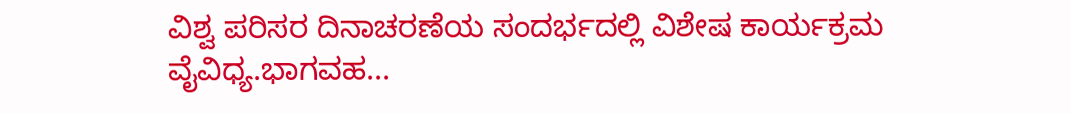ವಿಶ್ವ ಪರಿಸರ ದಿನಾಚರಣೆಯ ಸಂದರ್ಭದಲ್ಲಿ ವಿಶೇಷ ಕಾರ್ಯಕ್ರಮ ವೈವಿಧ್ಯ.ಭಾಗವಹ...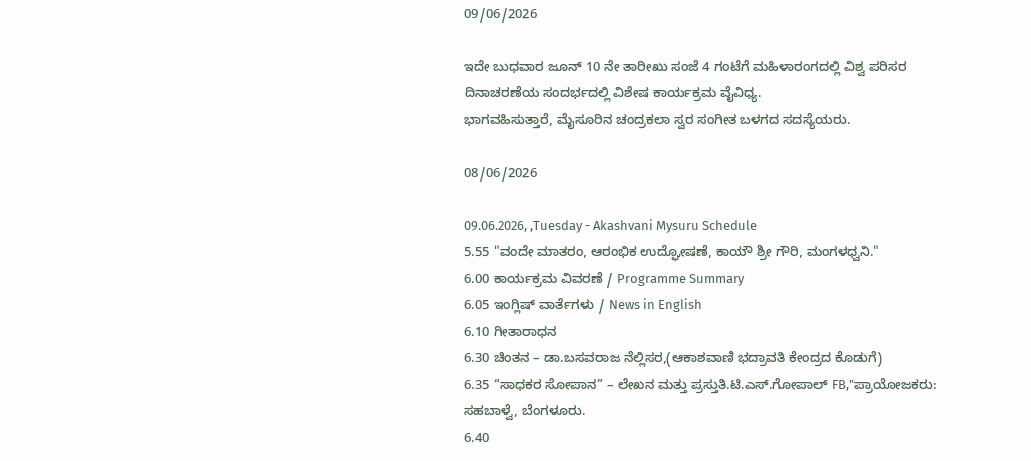09/06/2026

ಇದೇ ಬುಧವಾರ ಜೂನ್ 10 ನೇ ತಾರೀಖು ಸಂಜೆ 4 ಗಂಟೆಗೆ ಮಹಿಳಾರಂಗದಲ್ಲಿ ವಿಶ್ವ ಪರಿಸರ ದಿನಾಚರಣೆಯ ಸಂದರ್ಭದಲ್ಲಿ ವಿಶೇಷ ಕಾರ್ಯಕ್ರಮ ವೈವಿಧ್ಯ.
ಭಾಗವಹಿಸುತ್ತಾರೆ, ಮೈಸೂರಿನ ಚಂದ್ರಕಲಾ ಸ್ವರ ಸಂಗೀತ ಬಳಗದ ಸದಸ್ಯೆಯರು.

08/06/2026

09.06.2026, ,Tuesday - Akashvani Mysuru Schedule
5.55 "ವಂದೇ ಮಾತರಂ, ಆರಂಭಿಕ ಉದ್ಘೋಷಣೆ, ಕಾಯೌ ಶ್ರೀ ಗೌರಿ, ಮಂಗಳಧ್ವನಿ."
6.00 ಕಾರ್ಯಕ್ರಮ ವಿವರಣೆ / Programme Summary
6.05 ಇಂಗ್ಲಿಷ್ ವಾರ್ತೆಗಳು / News in English
6.10 ಗೀತಾರಾಧನ
6.30 ಚಿಂತನ – ಡಾ.ಬಸವರಾಜ ನೆಲ್ಲಿಸರ,(ಆಕಾಶವಾಣಿ ಭದ್ರಾವತಿ ಕೇಂದ್ರದ ಕೊಡುಗೆ)
6.35 “ಸಾಧಕರ ಸೋಪಾನ” – ಲೇಖನ ಮತ್ತು ಪ್ರಸ್ತುತಿ.ಟಿ.ಎಸ್.ಗೋಪಾಲ್ FB,"ಪ್ರಾಯೋಜಕರು: ಸಹಬಾಳ್ವೆ, ಬೆಂಗಳೂರು.
6.40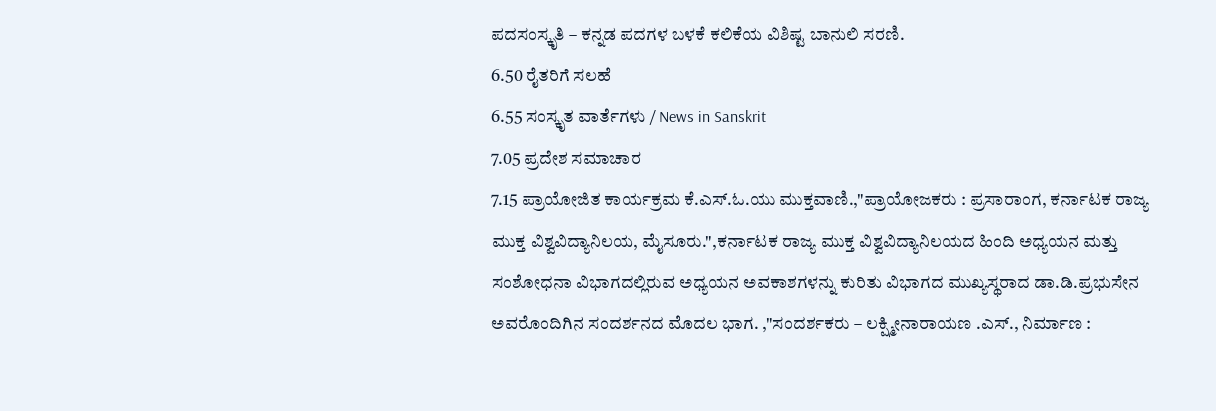ಪದಸಂಸ್ಕೃತಿ – ಕನ್ನಡ ಪದಗಳ ಬಳಕೆ ಕಲಿಕೆಯ ವಿಶಿಷ್ಟ ಬಾನುಲಿ ಸರಣಿ.
6.50 ರೈತರಿಗೆ ಸಲಹೆ
6.55 ಸಂಸ್ಕೃತ ವಾರ್ತೆಗಳು / News in Sanskrit
7.05 ಪ್ರದೇಶ ಸಮಾಚಾರ
7.15 ಪ್ರಾಯೋಜಿತ ಕಾರ್ಯಕ್ರಮ ಕೆ.ಎಸ್.ಓ.ಯು ಮುಕ್ತವಾಣಿ.,"ಪ್ರಾಯೋಜಕರು : ಪ್ರಸಾರಾಂಗ, ಕರ್ನಾಟಕ ರಾಜ್ಯ ಮುಕ್ತ ವಿಶ್ವವಿದ್ಯಾನಿಲಯ, ಮೈಸೂರು.",ಕರ್ನಾಟಕ ರಾಜ್ಯ ಮುಕ್ತ ವಿಶ್ವವಿದ್ಯಾನಿಲಯದ ಹಿಂದಿ ಅಧ್ಯಯನ ಮತ್ತು ಸಂಶೋಧನಾ ವಿಭಾಗದಲ್ಲಿರುವ ಅಧ್ಯಯನ ಅವಕಾಶಗಳನ್ನು ಕುರಿತು ವಿಭಾಗದ ಮುಖ್ಯಸ್ಥರಾದ ಡಾ.ಡಿ.ಪ್ರಭುಸೇನ ಅವರೊಂದಿಗಿನ ಸಂದರ್ಶನದ ಮೊದಲ ಭಾಗ. ,"ಸಂದರ್ಶಕರು – ಲಕ್ಷ್ಮೀನಾರಾಯಣ .ಎಸ್., ನಿರ್ಮಾಣ :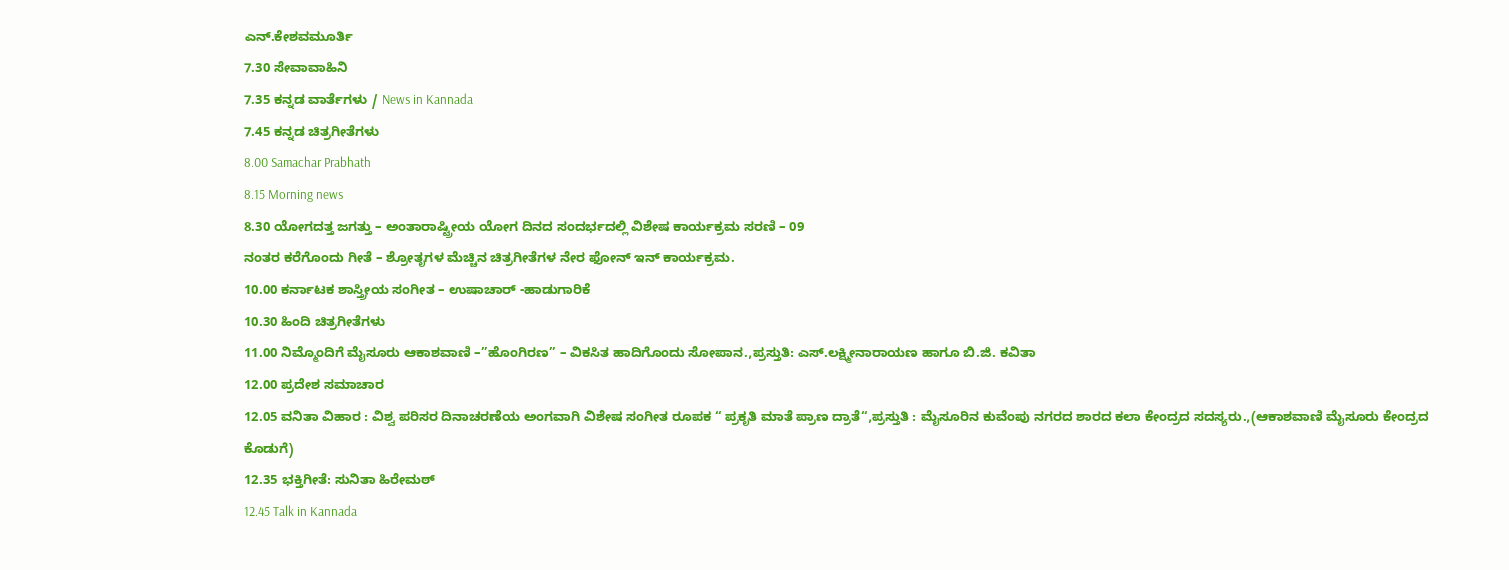ಎನ್.ಕೇಶವಮೂರ್ತಿ
7.30 ಸೇವಾವಾಹಿನಿ
7.35 ಕನ್ನಡ ವಾರ್ತೆಗಳು / News in Kannada
7.45 ಕನ್ನಡ ಚಿತ್ರಗೀತೆಗಳು
8.00 Samachar Prabhath
8.15 Morning news
8.30 ಯೋಗದತ್ತ ಜಗತ್ತು – ಅಂತಾರಾಷ್ಟ್ರೀಯ ಯೋಗ ದಿನದ ಸಂದರ್ಭದಲ್ಲಿ ವಿಶೇಷ ಕಾರ್ಯಕ್ರಮ ಸರಣಿ – 09
ನಂತರ ಕರೆಗೊಂದು ಗೀತೆ – ಶ್ರೋತೃಗಳ ಮೆಚ್ಚಿನ ಚಿತ್ರಗೀತೆಗಳ ನೇರ ಫೋನ್ ಇನ್ ಕಾರ್ಯಕ್ರಮ.
10.00 ಕರ್ನಾಟಕ ಶಾಸ್ತ್ರೀಯ ಸಂಗೀತ – ಉಷಾಚಾರ್ -ಹಾಡುಗಾರಿಕೆ
10.30 ಹಿಂದಿ ಚಿತ್ರಗೀತೆಗಳು
11.00 ನಿಮ್ಮೊಂದಿಗೆ ಮೈಸೂರು ಆಕಾಶವಾಣಿ –”ಹೊಂಗಿರಣ’’ – ವಿಕಸಿತ ಹಾದಿಗೊಂದು ಸೋಪಾನ.,ಪ್ರಸ್ತುತಿ: ಎಸ್.ಲಕ್ಷ್ಮೀನಾರಾಯಣ ಹಾಗೂ ಬಿ.ಜಿ. ಕವಿತಾ
12.00 ಪ್ರದೇಶ ಸಮಾಚಾರ
12.05 ವನಿತಾ ವಿಹಾರ : ವಿಶ್ವ ಪರಿಸರ ದಿನಾಚರಣೆಯ ಅಂಗವಾಗಿ ವಿಶೇಷ ಸಂಗೀತ ರೂಪಕ “ ಪ್ರಕೃತಿ ಮಾತೆ ಪ್ರಾಣ ದ್ರಾತೆ“,ಪ್ರಸ್ತುತಿ : ಮೈಸೂರಿನ ಕುವೆಂಪು ನಗರದ ಶಾರದ ಕಲಾ ಕೇಂದ್ರದ ಸದಸ್ಯರು.,(ಆಕಾಶವಾಣಿ ಮೈಸೂರು ಕೇಂದ್ರದ ಕೊಡುಗೆ)
12.35 ಭಕ್ತಿಗೀತೆ: ಸುನಿತಾ ಹಿರೇಮಠ್
12.45 Talk in Kannada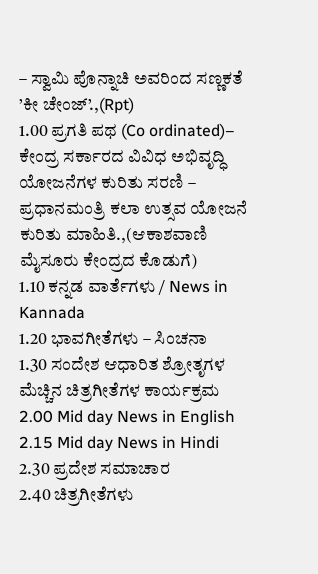– ಸ್ವಾಮಿ ಪೊನ್ನಾಚಿ ಅವರಿಂದ ಸಣ್ಣಕತೆ ’ಕೀ ಚೇಂಜ್’.,(Rpt)
1.00 ಪ್ರಗತಿ ಪಥ (Co ordinated)– ಕೇಂದ್ರ ಸರ್ಕಾರದ ವಿವಿಧ ಅಭಿವೃದ್ಧಿ ಯೋಜನೆಗಳ ಕುರಿತು ಸರಣಿ – ಪ್ರಧಾನಮಂತ್ರಿ ಕಲಾ ಉತ್ಸವ ಯೋಜನೆ ಕುರಿತು ಮಾಹಿತಿ.,(ಆಕಾಶವಾಣಿ ಮೈಸೂರು ಕೇಂದ್ರದ ಕೊಡುಗೆ)
1.10 ಕನ್ನಡ ವಾರ್ತೆಗಳು / News in Kannada
1.20 ಭಾವಗೀತೆಗಳು – ಸಿಂಚನಾ
1.30 ಸಂದೇಶ ಆಧಾರಿತ ಶ್ರೋತೃಗಳ ಮೆಚ್ಚಿನ ಚಿತ್ರಗೀತೆಗಳ ಕಾರ್ಯಕ್ರಮ
2.00 Mid day News in English
2.15 Mid day News in Hindi
2.30 ಪ್ರದೇಶ ಸಮಾಚಾರ
2.40 ಚಿತ್ರಗೀತೆಗಳು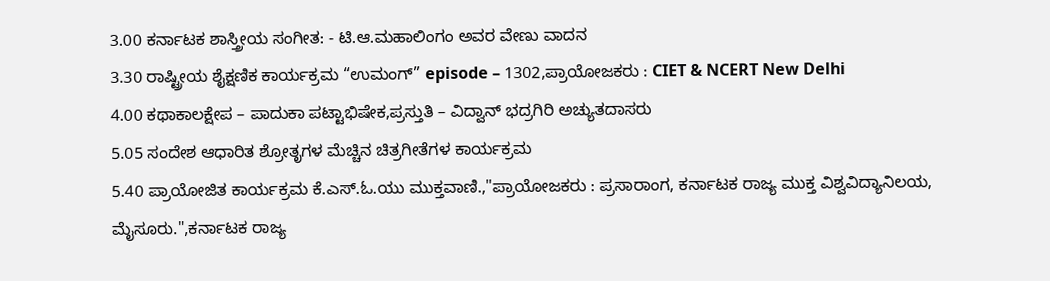3.00 ಕರ್ನಾಟಕ ಶಾಸ್ತ್ರೀಯ ಸಂಗೀತ: - ಟಿ.ಆ.ಮಹಾಲಿಂಗಂ ಅವರ ವೇಣು ವಾದನ
3.30 ರಾಷ್ಟ್ರೀಯ ಶೈಕ್ಷಣಿಕ ಕಾರ್ಯಕ್ರಮ “ಉಮಂಗ್” episode – 1302,ಪ್ರಾಯೋಜಕರು : CIET & NCERT New Delhi
4.00 ಕಥಾಕಾಲಕ್ಷೇಪ – ಪಾದುಕಾ ಪಟ್ಟಾಭಿಷೇಕ,ಪ್ರಸ್ತುತಿ – ವಿದ್ವಾನ್ ಭದ್ರಗಿರಿ ಅಚ್ಯುತದಾಸರು
5.05 ಸಂದೇಶ ಆಧಾರಿತ ಶ್ರೋತೃಗಳ ಮೆಚ್ಚಿನ ಚಿತ್ರಗೀತೆಗಳ ಕಾರ್ಯಕ್ರಮ
5.40 ಪ್ರಾಯೋಜಿತ ಕಾರ್ಯಕ್ರಮ ಕೆ.ಎಸ್.ಓ.ಯು ಮುಕ್ತವಾಣಿ.,"ಪ್ರಾಯೋಜಕರು : ಪ್ರಸಾರಾಂಗ, ಕರ್ನಾಟಕ ರಾಜ್ಯ ಮುಕ್ತ ವಿಶ್ವವಿದ್ಯಾನಿಲಯ, ಮೈಸೂರು.",ಕರ್ನಾಟಕ ರಾಜ್ಯ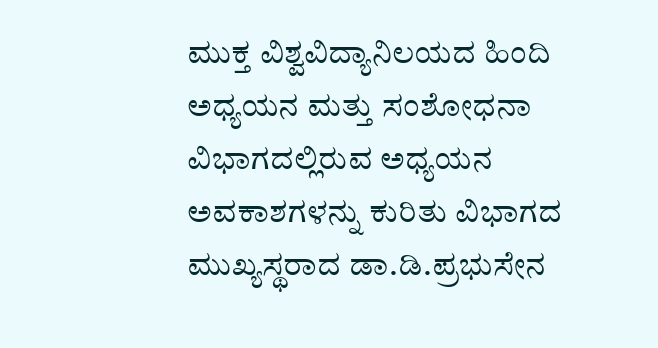ಮುಕ್ತ ವಿಶ್ವವಿದ್ಯಾನಿಲಯದ ಹಿಂದಿ ಅಧ್ಯಯನ ಮತ್ತು ಸಂಶೋಧನಾ ವಿಭಾಗದಲ್ಲಿರುವ ಅಧ್ಯಯನ ಅವಕಾಶಗಳನ್ನು ಕುರಿತು ವಿಭಾಗದ ಮುಖ್ಯಸ್ಥರಾದ ಡಾ.ಡಿ.ಪ್ರಭುಸೇನ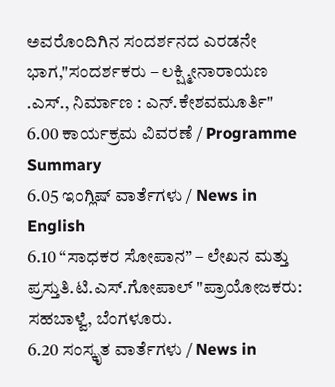ಅವರೊಂದಿಗಿನ ಸಂದರ್ಶನದ ಎರಡನೇ ಭಾಗ,"ಸಂದರ್ಶಕರು – ಲಕ್ಷ್ಮೀನಾರಾಯಣ .ಎಸ್., ನಿರ್ಮಾಣ : ಎನ್.ಕೇಶವಮೂರ್ತಿ"
6.00 ಕಾರ್ಯಕ್ರಮ ವಿವರಣೆ / Programme Summary
6.05 ಇಂಗ್ಲಿಷ್ ವಾರ್ತೆಗಳು / News in English
6.10 “ಸಾಧಕರ ಸೋಪಾನ” – ಲೇಖನ ಮತ್ತು ಪ್ರಸ್ತುತಿ.ಟಿ.ಎಸ್.ಗೋಪಾಲ್ "ಪ್ರಾಯೋಜಕರು: ಸಹಬಾಳ್ವೆ, ಬೆಂಗಳೂರು.
6.20 ಸಂಸ್ಕೃತ ವಾರ್ತೆಗಳು / News in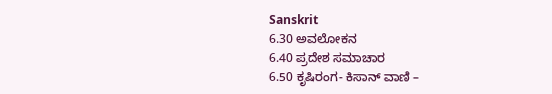Sanskrit
6.30 ಅವಲೋಕನ
6.40 ಪ್ರದೇಶ ಸಮಾಚಾರ
6.50 ಕೃಷಿರಂಗ- ಕಿಸಾನ್ ವಾಣಿ –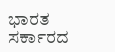ಭಾರತ ಸರ್ಕಾರದ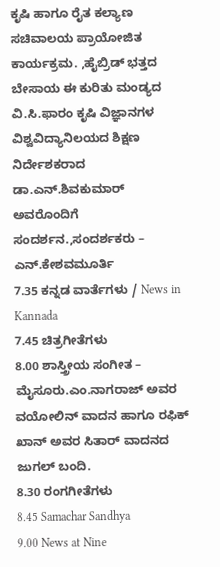ಕೃಷಿ ಹಾಗೂ ರೈತ ಕಲ್ಯಾಣ ಸಚಿವಾಲಯ ಪ್ರಾಯೋಜಿತ ಕಾರ್ಯಕ್ರಮ. ,ಹೈಬ್ರಿಡ್ ಭತ್ತದ ಬೇಸಾಯ ಈ ಕುರಿತು ಮಂಡ್ಯದ ವಿ.ಸಿ.ಫಾರಂ ಕೃಷಿ ವಿಜ್ಞಾನಗಳ ವಿಶ್ವವಿದ್ಯಾನಿಲಯದ ಶಿಕ್ಷಣ ನಿರ್ದೇಶಕರಾದ ಡಾ.ಎನ್.ಶಿವಕುಮಾರ್ ಅವರೊಂದಿಗೆ ಸಂದರ್ಶನ.,ಸಂದರ್ಶಕರು – ಎನ್.ಕೇಶವಮೂರ್ತಿ
7.35 ಕನ್ನಡ ವಾರ್ತೆಗಳು / News in Kannada
7.45 ಚಿತ್ರಗೀತೆಗಳು
8.00 ಶಾಸ್ತ್ರೀಯ ಸಂಗೀತ – ಮೈಸೂರು.ಎಂ.ನಾಗರಾಜ್ ಅವರ ವಯೋಲಿನ್ ವಾದನ ಹಾಗೂ ರಫಿಕ್ ಖಾನ್ ಅವರ ಸಿತಾರ್ ವಾದನದ ಜುಗಲ್ ಬಂದಿ.
8.30 ರಂಗಗೀತೆಗಳು
8.45 Samachar Sandhya
9.00 News at Nine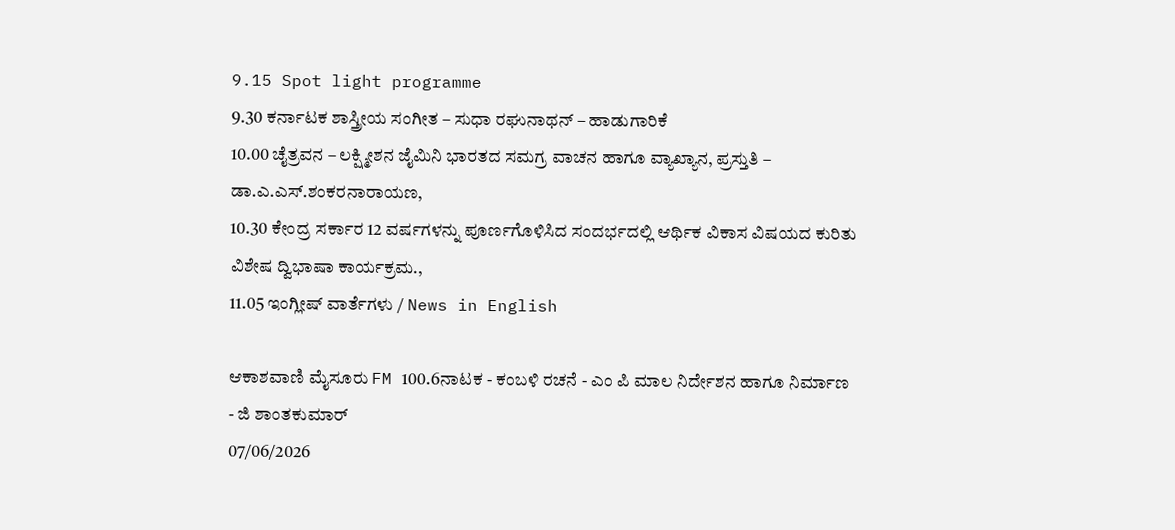9.15 Spot light programme
9.30 ಕರ್ನಾಟಕ ಶಾಸ್ತ್ರೀಯ ಸಂಗೀತ – ಸುಧಾ ರಘುನಾಥನ್ – ಹಾಡುಗಾರಿಕೆ
10.00 ಚೈತ್ರವನ – ಲಕ್ಷ್ಮೀಶನ ಜೈಮಿನಿ ಭಾರತದ ಸಮಗ್ರ ವಾಚನ ಹಾಗೂ ವ್ಯಾಖ್ಯಾನ, ಪ್ರಸ್ತುತಿ – ಡಾ.ಎ.ಎಸ್.ಶಂಕರನಾರಾಯಣ,
10.30 ಕೇಂದ್ರ ಸರ್ಕಾರ 12 ವರ್ಷಗಳನ್ನು ಪೂರ್ಣಗೊಳಿಸಿದ ಸಂದರ್ಭದಲ್ಲಿ ಆರ್ಥಿಕ ವಿಕಾಸ ವಿಷಯದ ಕುರಿತು ವಿಶೇಷ ದ್ವಿಭಾಷಾ ಕಾರ್ಯಕ್ರಮ.,
11.05 ಇಂಗ್ಲೀಷ್ ವಾರ್ತೆಗಳು / News in English

ಆಕಾಶವಾಣಿ ಮೈಸೂರು FM 100.6ನಾಟಕ - ಕಂಬಳಿ ರಚನೆ - ಎಂ ಪಿ ಮಾಲ ನಿರ್ದೇಶನ ಹಾಗೂ ನಿರ್ಮಾಣ - ಜಿ ಶಾಂತಕುಮಾರ್
07/06/2026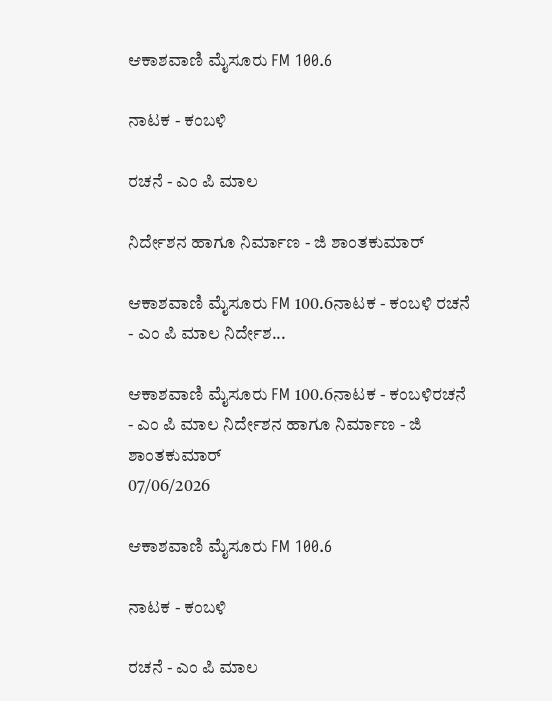ಆಕಾಶವಾಣಿ ಮೈಸೂರು FM 100.6

ನಾಟಕ - ಕಂಬಳಿ

ರಚನೆ - ಎಂ ಪಿ ಮಾಲ

ನಿರ್ದೇಶನ ಹಾಗೂ ನಿರ್ಮಾಣ - ಜಿ ಶಾಂತಕುಮಾರ್

ಆಕಾಶವಾಣಿ ಮೈಸೂರು FM 100.6ನಾಟಕ - ಕಂಬಳಿ ರಚನೆ - ಎಂ ಪಿ ಮಾಲ ನಿರ್ದೇಶ...

ಆಕಾಶವಾಣಿ ಮೈಸೂರು FM 100.6ನಾಟಕ - ಕಂಬಳಿರಚನೆ - ಎಂ ಪಿ ಮಾಲ ನಿರ್ದೇಶನ ಹಾಗೂ ನಿರ್ಮಾಣ - ಜಿ ಶಾಂತಕುಮಾರ್
07/06/2026

ಆಕಾಶವಾಣಿ ಮೈಸೂರು FM 100.6

ನಾಟಕ - ಕಂಬಳಿ

ರಚನೆ - ಎಂ ಪಿ ಮಾಲ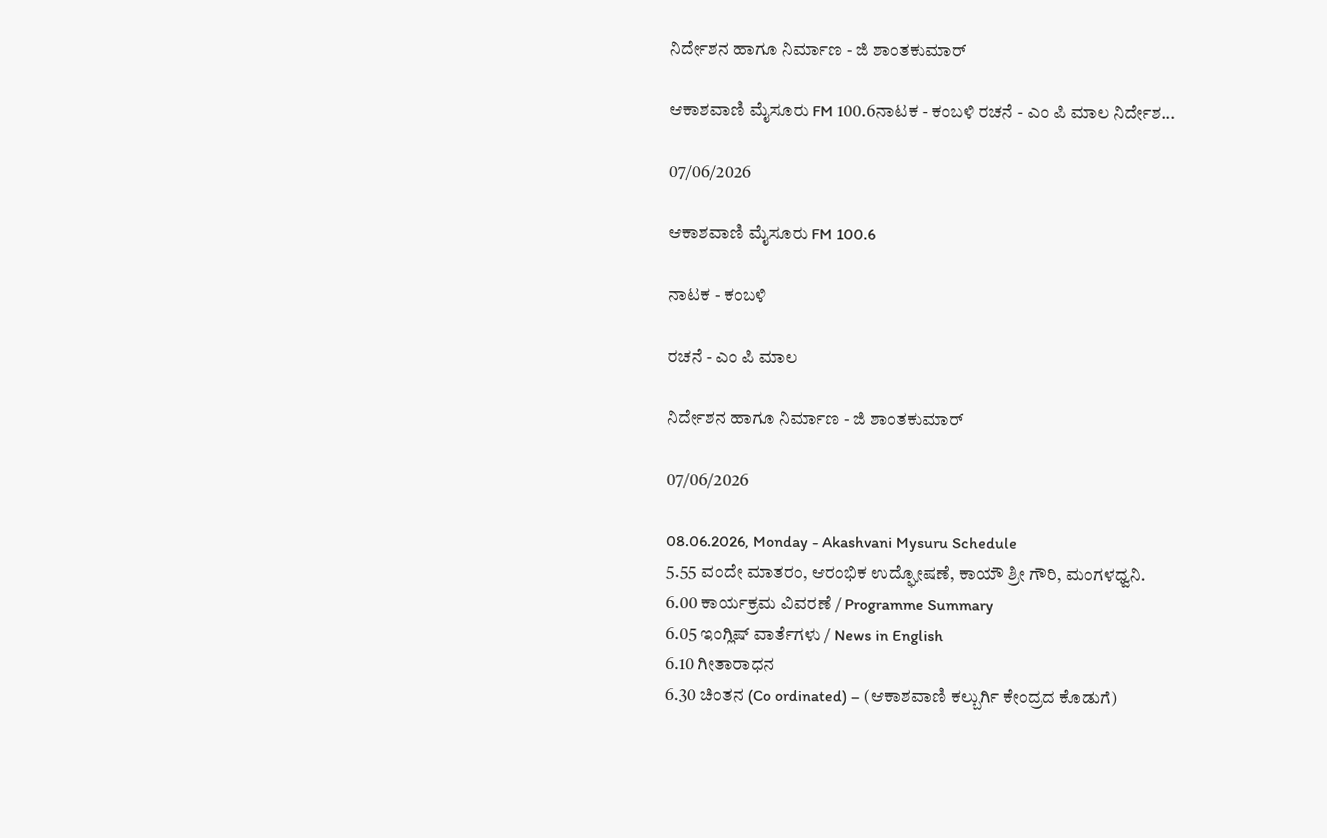ನಿರ್ದೇಶನ ಹಾಗೂ ನಿರ್ಮಾಣ - ಜಿ ಶಾಂತಕುಮಾರ್

ಆಕಾಶವಾಣಿ ಮೈಸೂರು FM 100.6ನಾಟಕ - ಕಂಬಳಿ ರಚನೆ - ಎಂ ಪಿ ಮಾಲ ನಿರ್ದೇಶ...

07/06/2026

ಆಕಾಶವಾಣಿ ಮೈಸೂರು FM 100.6

ನಾಟಕ - ಕಂಬಳಿ

ರಚನೆ - ಎಂ ಪಿ ಮಾಲ

ನಿರ್ದೇಶನ ಹಾಗೂ ನಿರ್ಮಾಣ - ಜಿ ಶಾಂತಕುಮಾರ್

07/06/2026

08.06.2026, Monday - Akashvani Mysuru Schedule
5.55 ವಂದೇ ಮಾತರಂ, ಆರಂಭಿಕ ಉದ್ಘೋಷಣೆ, ಕಾಯೌ ಶ್ರೀ ಗೌರಿ, ಮಂಗಳಧ್ವನಿ.
6.00 ಕಾರ್ಯಕ್ರಮ ವಿವರಣೆ / Programme Summary
6.05 ಇಂಗ್ಲಿಷ್ ವಾರ್ತೆಗಳು / News in English
6.10 ಗೀತಾರಾಧನ
6.30 ಚಿಂತನ (Co ordinated) – (ಆಕಾಶವಾಣಿ ಕಲ್ಬುರ್ಗಿ ಕೇಂದ್ರದ ಕೊಡುಗೆ)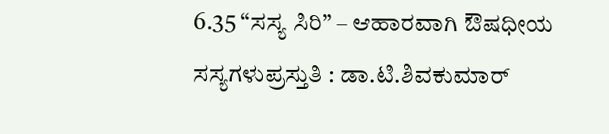6.35 “ಸಸ್ಯ ಸಿರಿ” – ಆಹಾರವಾಗಿ ಔಷಧೀಯ ಸಸ್ಯಗಳುಪ್ರಸ್ತುತಿ : ಡಾ.ಟಿ.ಶಿವಕುಮಾರ್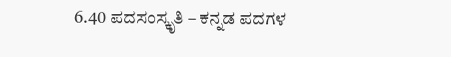6.40 ಪದಸಂಸ್ಕೃತಿ – ಕನ್ನಡ ಪದಗಳ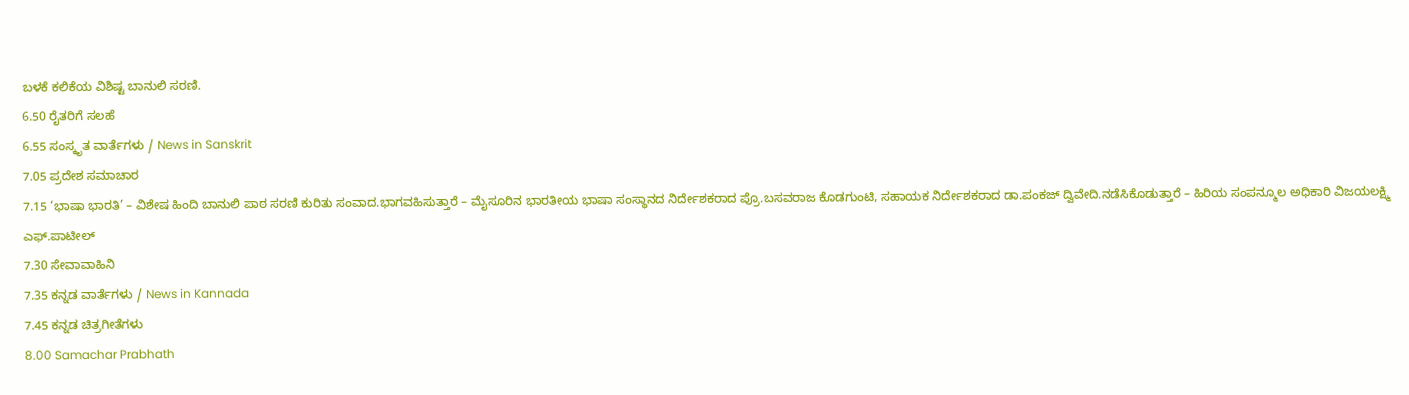ಬಳಕೆ ಕಲಿಕೆಯ ವಿಶಿಷ್ಟ ಬಾನುಲಿ ಸರಣಿ.
6.50 ರೈತರಿಗೆ ಸಲಹೆ
6.55 ಸಂಸ್ಕೃತ ವಾರ್ತೆಗಳು / News in Sanskrit
7.05 ಪ್ರದೇಶ ಸಮಾಚಾರ
7.15 ‘ಭಾಷಾ ಭಾರತಿ’ – ವಿಶೇಷ ಹಿಂದಿ ಬಾನುಲಿ ಪಾಠ ಸರಣಿ ಕುರಿತು ಸಂವಾದ.ಭಾಗವಹಿಸುತ್ತಾರೆ – ಮೈಸೂರಿನ ಭಾರತೀಯ ಭಾಷಾ ಸಂಸ್ಥಾನದ ನಿರ್ದೇಶಕರಾದ ಪ್ರೊ.ಬಸವರಾಜ ಕೊಡಗುಂಟಿ, ಸಹಾಯಕ ನಿರ್ದೇಶಕರಾದ ಡಾ.ಪಂಕಜ್ ದ್ವಿವೇದಿ.ನಡೆಸಿಕೊಡುತ್ತಾರೆ – ಹಿರಿಯ ಸಂಪನ್ಮೂಲ ಅಧಿಕಾರಿ ವಿಜಯಲಕ್ಷ್ಮಿ ಎಫ್.ಪಾಟೀಲ್
7.30 ಸೇವಾವಾಹಿನಿ
7.35 ಕನ್ನಡ ವಾರ್ತೆಗಳು / News in Kannada
7.45 ಕನ್ನಡ ಚಿತ್ರಗೀತೆಗಳು
8.00 Samachar Prabhath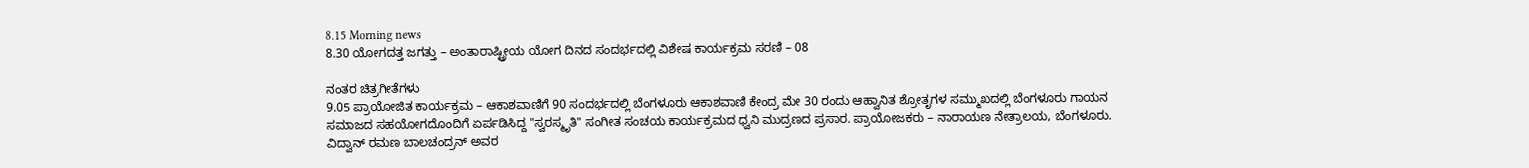8.15 Morning news
8.30 ಯೋಗದತ್ತ ಜಗತ್ತು – ಅಂತಾರಾಷ್ಟ್ರೀಯ ಯೋಗ ದಿನದ ಸಂದರ್ಭದಲ್ಲಿ ವಿಶೇಷ ಕಾರ್ಯಕ್ರಮ ಸರಣಿ – 08

ನಂತರ ಚಿತ್ರಗೀತೆಗಳು
9.05 ಪ್ರಾಯೋಜಿತ ಕಾರ್ಯಕ್ರಮ – ಆಕಾಶವಾಣಿಗೆ 90 ಸಂದರ್ಭದಲ್ಲಿ ಬೆಂಗಳೂರು ಆಕಾಶವಾಣಿ ಕೇಂದ್ರ ಮೇ 30 ರಂದು ಆಹ್ವಾನಿತ ಶ್ರೋತೃಗಳ ಸಮ್ಮುಖದಲ್ಲಿ ಬೆಂಗಳೂರು ಗಾಯನ ಸಮಾಜದ ಸಹಯೋಗದೊಂದಿಗೆ ಏರ್ಪಡಿಸಿದ್ದ "ಸ್ವರಸ್ಮೃತಿ" ಸಂಗೀತ ಸಂಚಯ ಕಾರ್ಯಕ್ರಮದ ಧ್ವನಿ ಮುದ್ರಣದ ಪ್ರಸಾರ. ಪ್ರಾಯೋಜಕರು – ನಾರಾಯಣ ನೇತ್ರಾಲಯ, ಬೆಂಗಳೂರು. ವಿದ್ವಾನ್ ರಮಣ ಬಾಲಚಂದ್ರನ್ ಅವರ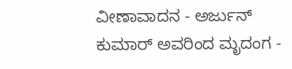ವೀಣಾವಾದನ - ಅರ್ಜುನ್ ಕುಮಾರ್ ಅವರಿಂದ ಮೃದಂಗ -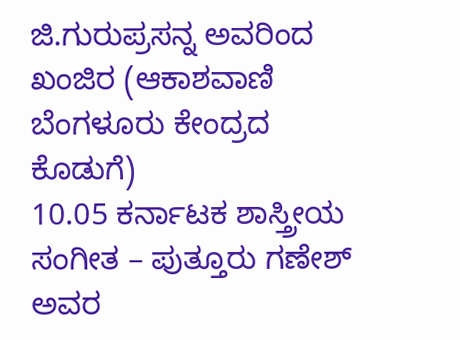ಜಿ.ಗುರುಪ್ರಸನ್ನ ಅವರಿಂದ ಖಂಜಿರ (ಆಕಾಶವಾಣಿ ಬೆಂಗಳೂರು ಕೇಂದ್ರದ ಕೊಡುಗೆ)
10.05 ಕರ್ನಾಟಕ ಶಾಸ್ತ್ರೀಯ ಸಂಗೀತ – ಪುತ್ತೂರು ಗಣೇಶ್ ಅವರ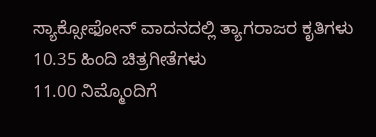ಸ್ಯಾಕ್ಸೋಫೋನ್ ವಾದನದಲ್ಲಿ ತ್ಯಾಗರಾಜರ ಕೃತಿಗಳು
10.35 ಹಿಂದಿ ಚಿತ್ರಗೀತೆಗಳು
11.00 ನಿಮ್ಮೊಂದಿಗೆ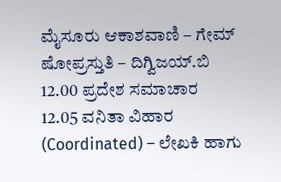ಮೈಸೂರು ಆಕಾಶವಾಣಿ – ಗೇಮ್ ಷೋಪ್ರಸ್ತುತಿ – ದಿಗ್ವಿಜಯ್.ಬಿ
12.00 ಪ್ರದೇಶ ಸಮಾಚಾರ
12.05 ವನಿತಾ ವಿಹಾರ (Coordinated) – ಲೇಖಕಿ ಹಾಗು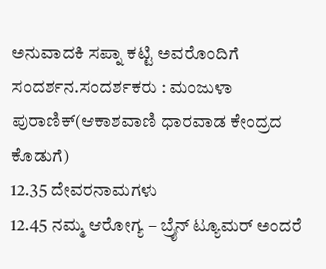ಅನುವಾದಕಿ ಸಪ್ನಾ ಕಟ್ಟಿ ಅವರೊಂದಿಗೆ ಸಂದರ್ಶನ.ಸಂದರ್ಶಕರು : ಮಂಜುಳಾ ಪುರಾಣಿಕ್(ಆಕಾಶವಾಣಿ ಧಾರವಾಡ ಕೇಂದ್ರದ ಕೊಡುಗೆ)
12.35 ದೇವರನಾಮಗಳು
12.45 ನಮ್ಮ ಆರೋಗ್ಯ – ಬ್ರೈನ್ ಟ್ಯೂಮರ್ ಅಂದರೆ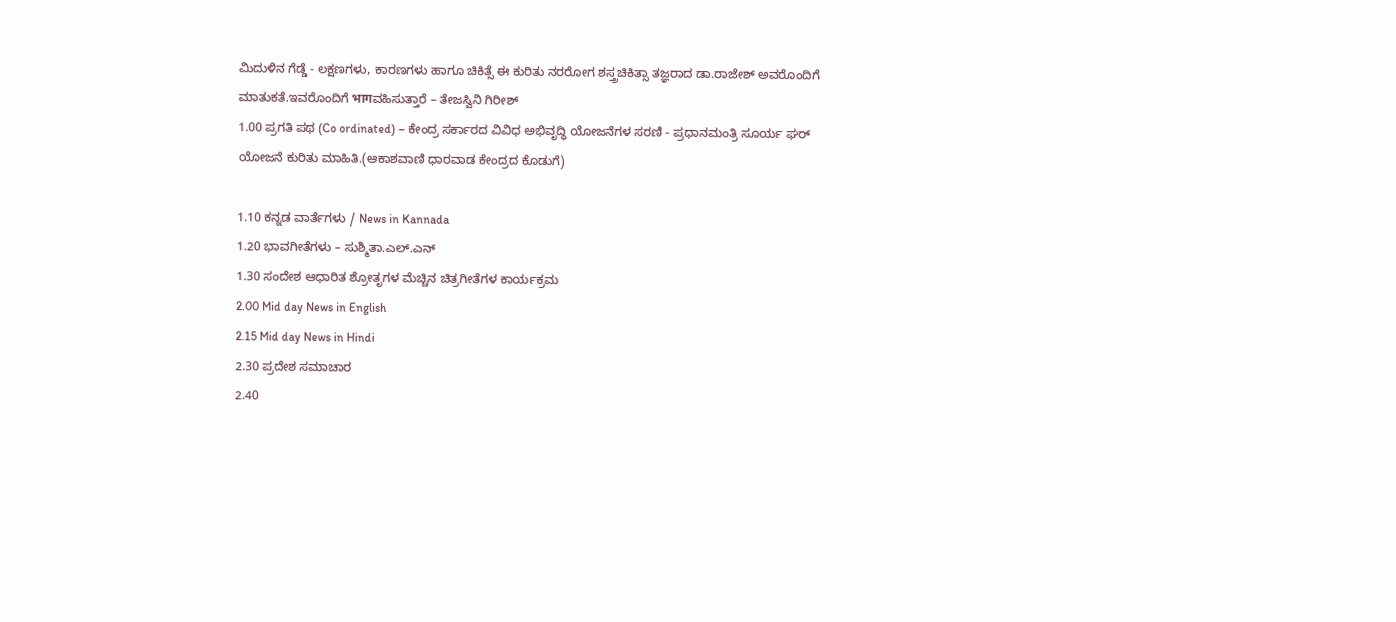ಮಿದುಳಿನ ಗೆಡ್ಡೆ - ಲಕ್ಷಣಗಳು, ಕಾರಣಗಳು ಹಾಗೂ ಚಿಕಿತ್ಸೆ ಈ ಕುರಿತು ನರರೋಗ ಶಸ್ತ್ರಚಿಕಿತ್ಸಾ ತಜ್ಞರಾದ ಡಾ.ರಾಜೇಶ್ ಅವರೊಂದಿಗೆ ಮಾತುಕತೆ.ಇವರೊಂದಿಗೆ भागವಹಿಸುತ್ತಾರೆ – ತೇಜಸ್ವಿನಿ ಗಿರೀಶ್
1.00 ಪ್ರಗತಿ ಪಥ (Co ordinated) – ಕೇಂದ್ರ ಸರ್ಕಾರದ ವಿವಿಧ ಅಭಿವೃದ್ಧಿ ಯೋಜನೆಗಳ ಸರಣಿ - ಪ್ರಧಾನಮಂತ್ರಿ ಸೂರ್ಯ ಘರ್ ಯೋಜನೆ ಕುರಿತು ಮಾಹಿತಿ.(ಆಕಾಶವಾಣಿ ಧಾರವಾಡ ಕೇಂದ್ರದ ಕೊಡುಗೆ)

1.10 ಕನ್ನಡ ವಾರ್ತೆಗಳು / News in Kannada
1.20 ಭಾವಗೀತೆಗಳು – ಸುಶ್ಮಿತಾ.ಎಲ್.ಎನ್
1.30 ಸಂದೇಶ ಆಧಾರಿತ ಶ್ರೋತೃಗಳ ಮೆಚ್ಚಿನ ಚಿತ್ರಗೀತೆಗಳ ಕಾರ್ಯಕ್ರಮ
2.00 Mid day News in English
2.15 Mid day News in Hindi
2.30 ಪ್ರದೇಶ ಸಮಾಚಾರ
2.40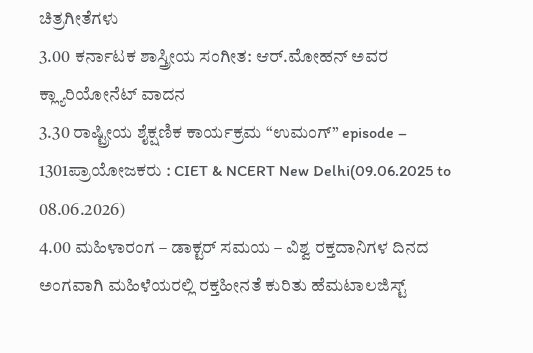ಚಿತ್ರಗೀತೆಗಳು
3.00 ಕರ್ನಾಟಕ ಶಾಸ್ತ್ರೀಯ ಸಂಗೀತ: ಆರ್.ಮೋಹನ್ ಅವರ ಕ್ಲ್ಯಾರಿಯೋನೆಟ್ ವಾದನ
3.30 ರಾಷ್ಟ್ರೀಯ ಶೈಕ್ಷಣಿಕ ಕಾರ್ಯಕ್ರಮ “ಉಮಂಗ್” episode – 1301ಪ್ರಾಯೋಜಕರು : CIET & NCERT New Delhi(09.06.2025 to 08.06.2026)
4.00 ಮಹಿಳಾರಂಗ – ಡಾಕ್ಟರ್ ಸಮಯ – ವಿಶ್ವ ರಕ್ತದಾನಿಗಳ ದಿನದ ಅಂಗವಾಗಿ ಮಹಿಳೆಯರಲ್ಲಿ ರಕ್ತಹೀನತೆ ಕುರಿತು ಹೆಮಟಾಲಜಿಸ್ಟ್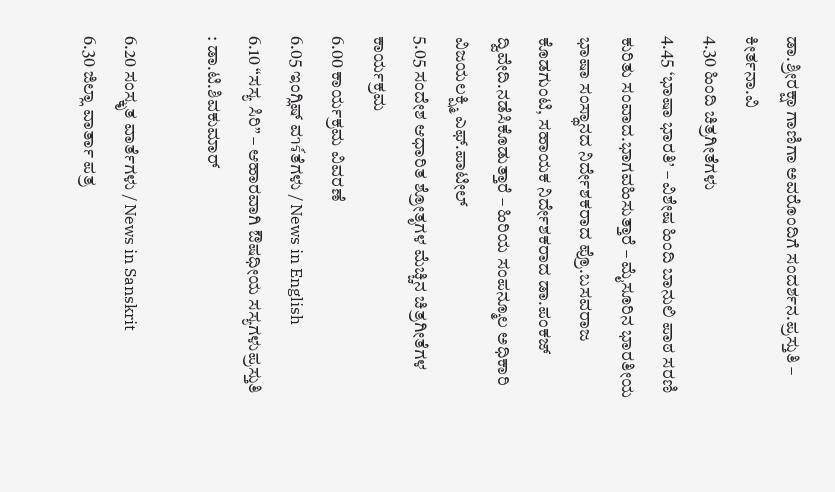ಡಾ.ಶ್ರೀರಕ್ಷಾ ಗಾಣಿಗಾ ಅವರೊಂದಿಗೆ ಸಂದರ್ಶನ.ಪ್ರಸ್ತುತಿ – ಕೀರ್ತನಾ.ವಿ
4.30 ಹಿಂದಿ ಚಿತ್ರಗೀತೆಗಳು
4.45 ‘ಭಾಷಾ ಭಾರತಿ’ – ವಿಶೇಷ ಹಿಂದಿ ಬಾನುಲಿ ಪಾಠ ಸರಣಿ ಕುರಿತು ಸಂವಾದ.ಭಾಗವಹಿಸುತ್ತಾರೆ – ಮೈಸೂರಿನ ಭಾರತೀಯ ಭಾಷಾ ಸಂಸ್ಥಾನದ ನಿರ್ದೇಶಕರಾದ ಪ್ರೊ.ಬಸವರಾಜ ಕೊಡಗುಂಟಿ, ಸಹಾಯಕ ನಿರ್ದೇಶಕರಾದ ಡಾ.ಪಂಕಜ್ ದ್ವಿವೇದಿ.ನಡೆಸಿಕೊಡುತ್ತಾರೆ – ಹಿರಿಯ ಸಂಪನ್ಮೂಲ ಅಧಿಕಾರಿ ವಿಜಯಲಕ್ಷ್ಮಿ ಎಫ್.ಪಾಟೀಲ್
5.05 ಸಂದೇಶ ಆಧಾರಿತ ಶ್ರೋತೃಗಳ ಮೆಚ್ಚಿನ ಚಿತ್ರಗೀತೆಗಳ ಕಾರ್ಯಕ್ರಮ
6.00 ಕಾರ್ಯಕ್ರಮ ವಿವರಣೆ
6.05 ಇಂಗ್ಲಿಷ್ ವาร์ತೆಗಳು / News in English
6.10 “ಸಸ್ಯ ಸಿರಿ” – ಆಹಾರವಾಗಿ ಔಷಧೀಯ ಸಸ್ಯಗಳುಪ್ರಸ್ತುತಿ : ಡಾ.ಟಿ.ಶಿವಕುಮಾರ್

6.20 ಸಂಸ್ಕೃತ ವಾರ್ತೆಗಳು / News in Sanskrit
6.30 ಜಿಲ್ಲಾ ವಾರ್ತಾ ಪತ್ರ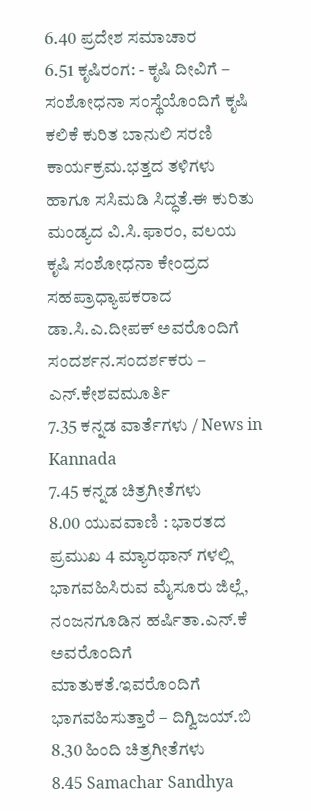6.40 ಪ್ರದೇಶ ಸಮಾಚಾರ
6.51 ಕೃಷಿರಂಗ: - ಕೃಷಿ ದೀವಿಗೆ – ಸಂಶೋಧನಾ ಸಂಸ್ಥೆಯೊಂದಿಗೆ ಕೃಷಿ ಕಲಿಕೆ ಕುರಿತ ಬಾನುಲಿ ಸರಣಿ ಕಾರ್ಯಕ್ರಮ.ಭತ್ತದ ತಳಿಗಳು ಹಾಗೂ ಸಸಿಮಡಿ ಸಿದ್ಧತೆ.ಈ ಕುರಿತು ಮಂಡ್ಯದ ವಿ.ಸಿ.ಫಾರಂ, ವಲಯ ಕೃಷಿ ಸಂಶೋಧನಾ ಕೇಂದ್ರದ ಸಹಪ್ರಾಧ್ಯಾಪಕರಾದ ಡಾ.ಸಿ.ಎ.ದೀಪಕ್ ಅವರೊಂದಿಗೆ ಸಂದರ್ಶನ.ಸಂದರ್ಶಕರು – ಎನ್.ಕೇಶವಮೂರ್ತಿ
7.35 ಕನ್ನಡ ವಾರ್ತೆಗಳು / News in Kannada
7.45 ಕನ್ನಡ ಚಿತ್ರಗೀತೆಗಳು
8.00 ಯುವವಾಣಿ : ಭಾರತದ ಪ್ರಮುಖ 4 ಮ್ಯಾರಥಾನ್ ಗಳಲ್ಲಿ ಭಾಗವಹಿಸಿರುವ ಮೈಸೂರು ಜಿಲ್ಲೆ, ನಂಜನಗೂಡಿನ ಹರ್ಷಿತಾ.ಎನ್.ಕೆ ಅವರೊಂದಿಗೆ ಮಾತುಕತೆ.ಇವರೊಂದಿಗೆ ಭಾಗವಹಿಸುತ್ತಾರೆ – ದಿಗ್ವಿಜಯ್.ಬಿ
8.30 ಹಿಂದಿ ಚಿತ್ರಗೀತೆಗಳು
8.45 Samachar Sandhya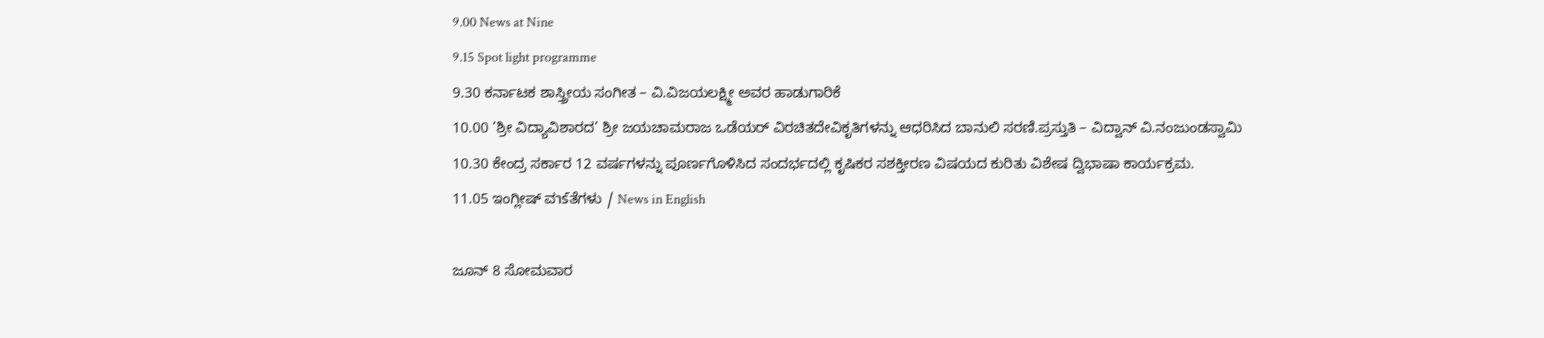9.00 News at Nine
9.15 Spot light programme
9.30 ಕರ್ನಾಟಕ ಶಾಸ್ತ್ರೀಯ ಸಂಗೀತ – ವಿ.ವಿಜಯಲಕ್ಷ್ಮೀ ಅವರ ಹಾಡುಗಾರಿಕೆ
10.00 ’ಶ್ರೀ ವಿದ್ಯಾವಿಶಾರದ’ ಶ್ರೀ ಜಯಚಾಮರಾಜ ಒಡೆಯರ್ ವಿರಚಿತದೇವಿಕೃತಿಗಳನ್ನು ಆಧರಿಸಿದ ಬಾನುಲಿ ಸರಣಿ.ಪ್ರಸ್ತುತಿ – ವಿದ್ವಾನ್ ವಿ.ನಂಜುಂಡಸ್ವಾಮಿ
10.30 ಕೇಂದ್ರ ಸರ್ಕಾರ 12 ವರ್ಷಗಳನ್ನು ಪೂರ್ಣಗೊಳಿಸಿದ ಸಂದರ್ಭದಲ್ಲಿ ಕೃಷಿಕರ ಸಶಕ್ತೀರಣ ವಿಷಯದ ಕುರಿತು ವಿಶೇಷ ದ್ವಿಭಾಷಾ ಕಾರ್ಯಕ್ರಮ.
11.05 ಇಂಗ್ಲೀಷ್ ವาร์ತೆಗಳು / News in English

ಜೂನ್ 8 ಸೋಮವಾರ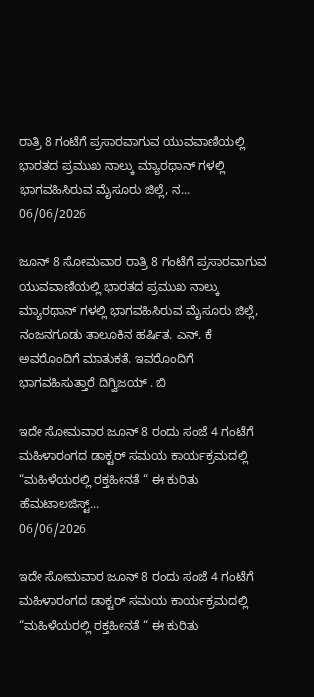ರಾತ್ರಿ 8 ಗಂಟೆಗೆ ಪ್ರಸಾರವಾಗುವ ಯುವವಾಣಿಯಲ್ಲಿ ಭಾರತದ ಪ್ರಮುಖ ನಾಲ್ಕು ಮ್ಯಾರಥಾನ್ ಗಳಲ್ಲಿ ಭಾಗವಹಿಸಿರುವ ಮೈಸೂರು ಜಿಲ್ಲೆ, ನ...
06/06/2026

ಜೂನ್ 8 ಸೋಮವಾರ ರಾತ್ರಿ 8 ಗಂಟೆಗೆ ಪ್ರಸಾರವಾಗುವ ಯುವವಾಣಿಯಲ್ಲಿ ಭಾರತದ ಪ್ರಮುಖ ನಾಲ್ಕು ಮ್ಯಾರಥಾನ್ ಗಳಲ್ಲಿ ಭಾಗವಹಿಸಿರುವ ಮೈಸೂರು ಜಿಲ್ಲೆ, ನಂಜನಗೂಡು ತಾಲೂಕಿನ ಹರ್ಷಿತ. ಎನ್. ಕೆ ಅವರೊಂದಿಗೆ ಮಾತುಕತೆ. ಇವರೊಂದಿಗೆ ಭಾಗವಹಿಸುತ್ತಾರೆ ದಿಗ್ವಿಜಯ್ . ಬಿ

ಇದೇ ಸೋಮವಾರ ಜೂನ್ 8 ರಂದು ಸಂಜೆ 4 ಗಂಟೆಗೆ ಮಹಿಳಾರಂಗದ ಡಾಕ್ಟರ್ ಸಮಯ ಕಾರ್ಯಕ್ರಮದಲ್ಲಿ “ಮಹಿಳೆಯರಲ್ಲಿ ರಕ್ತಹೀನತೆ “ ಈ ಕುರಿತು ಹೆಮಟಾಲಜಿಸ್ಟ್...
06/06/2026

ಇದೇ ಸೋಮವಾರ ಜೂನ್ 8 ರಂದು ಸಂಜೆ 4 ಗಂಟೆಗೆ ಮಹಿಳಾರಂಗದ ಡಾಕ್ಟರ್ ಸಮಯ ಕಾರ್ಯಕ್ರಮದಲ್ಲಿ “ಮಹಿಳೆಯರಲ್ಲಿ ರಕ್ತಹೀನತೆ “ ಈ ಕುರಿತು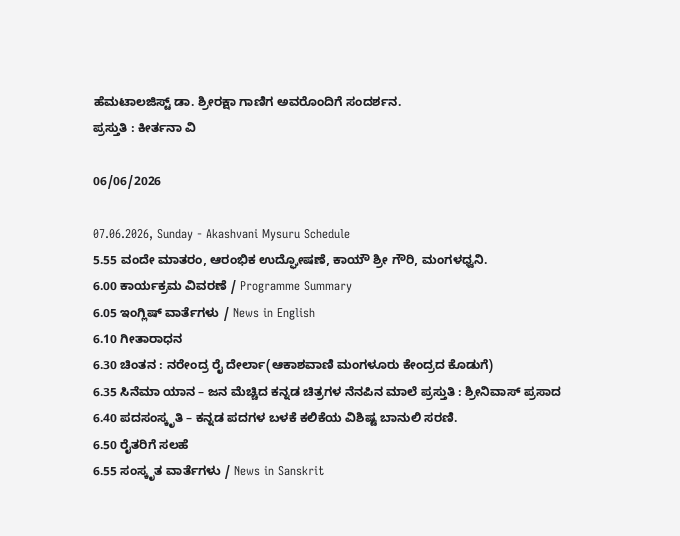ಹೆಮಟಾಲಜಿಸ್ಟ್ ಡಾ. ಶ್ರೀರಕ್ಷಾ ಗಾಣಿಗ ಅವರೊಂದಿಗೆ ಸಂದರ್ಶನ.
ಪ್ರಸ್ತುತಿ : ಕೀರ್ತನಾ ವಿ

06/06/2026

07.06.2026, Sunday - Akashvani Mysuru Schedule
5.55 ವಂದೇ ಮಾತರಂ, ಆರಂಭಿಕ ಉದ್ಘೋಷಣೆ, ಕಾಯೌ ಶ್ರೀ ಗೌರಿ, ಮಂಗಳಧ್ವನಿ.
6.00 ಕಾರ್ಯಕ್ರಮ ವಿವರಣೆ / Programme Summary
6.05 ಇಂಗ್ಲಿಷ್ ವಾರ್ತೆಗಳು / News in English
6.10 ಗೀತಾರಾಧನ
6.30 ಚಿಂತನ : ನರೇಂದ್ರ ರೈ ದೇರ್ಲಾ(ಆಕಾಶವಾಣಿ ಮಂಗಳೂರು ಕೇಂದ್ರದ ಕೊಡುಗೆ)
6.35 ಸಿನೆಮಾ ಯಾನ – ಜನ ಮೆಚ್ಚಿದ ಕನ್ನಡ ಚಿತ್ರಗಳ ನೆನಪಿನ ಮಾಲೆ ಪ್ರಸ್ತುತಿ : ಶ್ರೀನಿವಾಸ್ ಪ್ರಸಾದ
6.40 ಪದಸಂಸ್ಕೃತಿ – ಕನ್ನಡ ಪದಗಳ ಬಳಕೆ ಕಲಿಕೆಯ ವಿಶಿಷ್ಟ ಬಾನುಲಿ ಸರಣಿ.
6.50 ರೈತರಿಗೆ ಸಲಹೆ
6.55 ಸಂಸ್ಕೃತ ವಾರ್ತೆಗಳು / News in Sanskrit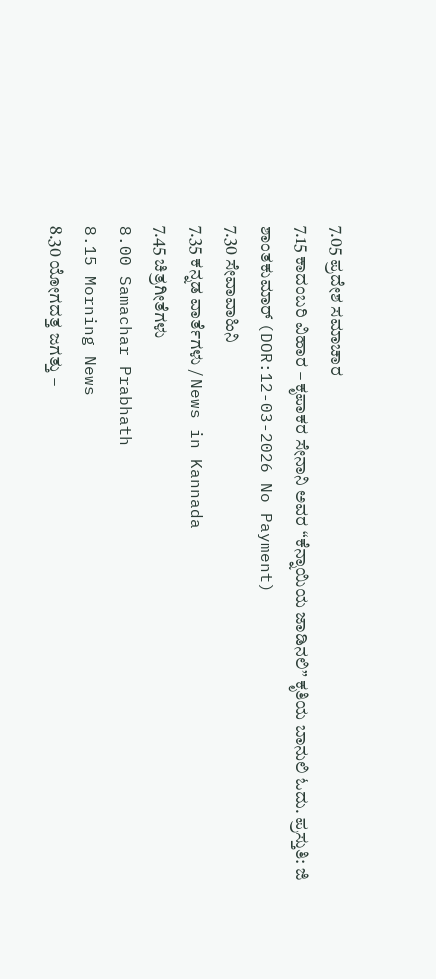7.05 ಪ್ರದೇಶ ಸಮಾಚಾರ
7.15 ಕಾದಂಬರಿ ವಿಹಾರ – ಕೃಪಾಕರ ಸೇನಾನಿ ಅವರ “ಕೆನ್ನಾಯಿಯ ಜಾಡಿನಲಿ” ಕೃತಿಯ ಬಾನುಲಿ ಓದು. ಪ್ರಸ್ತುತಿ: ಜಿ ಶಾಂತಕುಮಾರ್ (DOR:12-03-2026 No Payment)
7.30 ಸೇವಾವಾಹಿನಿ
7.35 ಕನ್ನಡ ವಾರ್ತೆಗಳು / News in Kannada
7.45 ಚಿತ್ರಗೀತೆಗಳು
8.00 Samachar Prabhath
8.15 Morning News
8.30 ಯೋಗದತ್ತ ಜಗತ್ತು –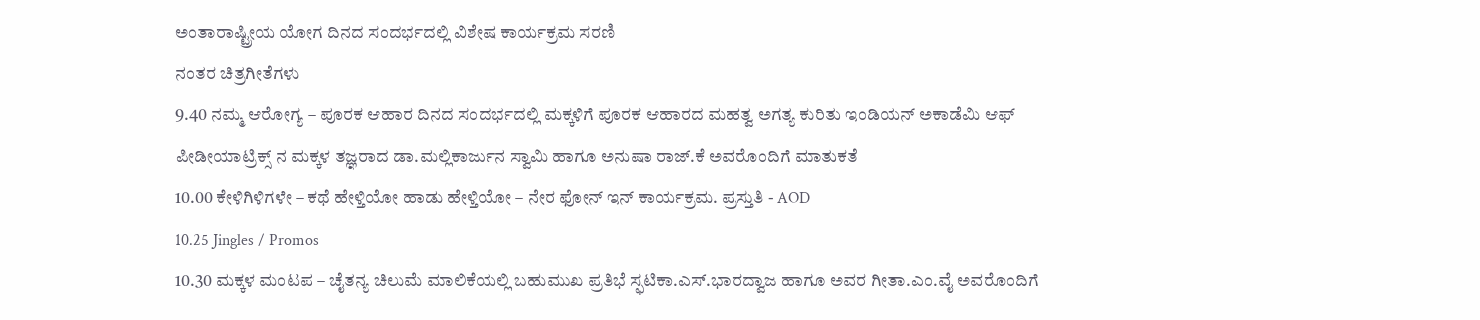ಅಂತಾರಾಷ್ಟ್ರೀಯ ಯೋಗ ದಿನದ ಸಂದರ್ಭದಲ್ಲಿ ವಿಶೇಷ ಕಾರ್ಯಕ್ರಮ ಸರಣಿ
ನಂತರ ಚಿತ್ರಗೀತೆಗಳು
9.40 ನಮ್ಮ ಆರೋಗ್ಯ – ಪೂರಕ ಆಹಾರ ದಿನದ ಸಂದರ್ಭದಲ್ಲಿ ಮಕ್ಕಳಿಗೆ ಪೂರಕ ಆಹಾರದ ಮಹತ್ವ ಅಗತ್ಯ ಕುರಿತು ಇಂಡಿಯನ್ ಅಕಾಡೆಮಿ ಆಫ್ ಪೀಡೀಯಾಟ್ರಿಕ್ಸ್ ನ ಮಕ್ಕಳ ತಜ್ಞರಾದ ಡಾ.ಮಲ್ಲಿಕಾರ್ಜುನ ಸ್ವಾಮಿ ಹಾಗೂ ಅನುಷಾ ರಾಜ್.ಕೆ ಅವರೊಂದಿಗೆ ಮಾತುಕತೆ
10.00 ಕೇಳಿಗಿಳಿಗಳೇ – ಕಥೆ ಹೇಳ್ತಿಯೋ ಹಾಡು ಹೇಳ್ತಿಯೋ – ನೇರ ಫೋನ್ ಇನ್ ಕಾರ್ಯಕ್ರಮ. ಪ್ರಸ್ತುತಿ - AOD
10.25 Jingles / Promos
10.30 ಮಕ್ಕಳ ಮಂಟಪ – ಚೈತನ್ಯ ಚಿಲುಮೆ ಮಾಲಿಕೆಯಲ್ಲಿ ಬಹುಮುಖ ಪ್ರತಿಭೆ ಸ್ಫಟಿಕಾ.ಎಸ್.ಭಾರದ್ವಾಜ ಹಾಗೂ ಅವರ ಗೀತಾ.ಎಂ.ವೈ ಅವರೊಂದಿಗೆ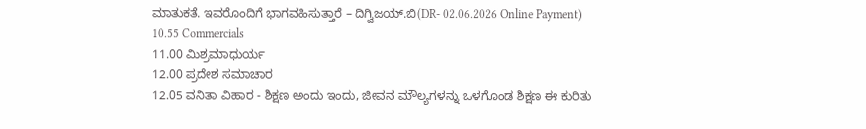ಮಾತುಕತೆ. ಇವರೊಂದಿಗೆ ಭಾಗವಹಿಸುತ್ತಾರೆ – ದಿಗ್ವಿಜಯ್.ಬಿ(DR- 02.06.2026 Online Payment)
10.55 Commercials
11.00 ಮಿಶ್ರಮಾಧುರ್ಯ
12.00 ಪ್ರದೇಶ ಸಮಾಚಾರ
12.05 ವನಿತಾ ವಿಹಾರ - ಶಿಕ್ಷಣ ಅಂದು ಇಂದು, ಜೀವನ ಮೌಲ್ಯಗಳನ್ನು ಒಳಗೊಂಡ ಶಿಕ್ಷಣ ಈ ಕುರಿತು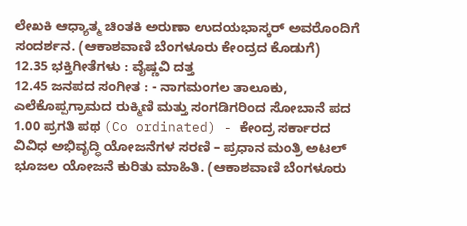ಲೇಖಕಿ ಆಧ್ಯಾತ್ಮ ಚಿಂತಕಿ ಅರುಣಾ ಉದಯಭಾಸ್ಕರ್ ಅವರೊಂದಿಗೆ ಸಂದರ್ಶನ. (ಆಕಾಶವಾಣಿ ಬೆಂಗಳೂರು ಕೇಂದ್ರದ ಕೊಡುಗೆ)
12.35 ಭಕ್ತಿಗೀತೆಗಳು : ವೈಷ್ಣವಿ ದತ್ತ
12.45 ಜನಪದ ಸಂಗೀತ : - ನಾಗಮಂಗಲ ತಾಲೂಕು, ಎಲೆಕೊಪ್ಪಗ್ರಾಮದ ರುಕ್ಮಿಣಿ ಮತ್ತು ಸಂಗಡಿಗರಿಂದ ಸೋಬಾನೆ ಪದ
1.00 ಪ್ರಗತಿ ಪಥ (Co ordinated) - ಕೇಂದ್ರ ಸರ್ಕಾರದ ವಿವಿಧ ಅಭಿವೃದ್ಧಿ ಯೋಜನೆಗಳ ಸರಣಿ – ಪ್ರಧಾನ ಮಂತ್ರಿ ಅಟಲ್ ಭೂಜಲ ಯೋಜನೆ ಕುರಿತು ಮಾಹಿತಿ. (ಆಕಾಶವಾಣಿ ಬೆಂಗಳೂರು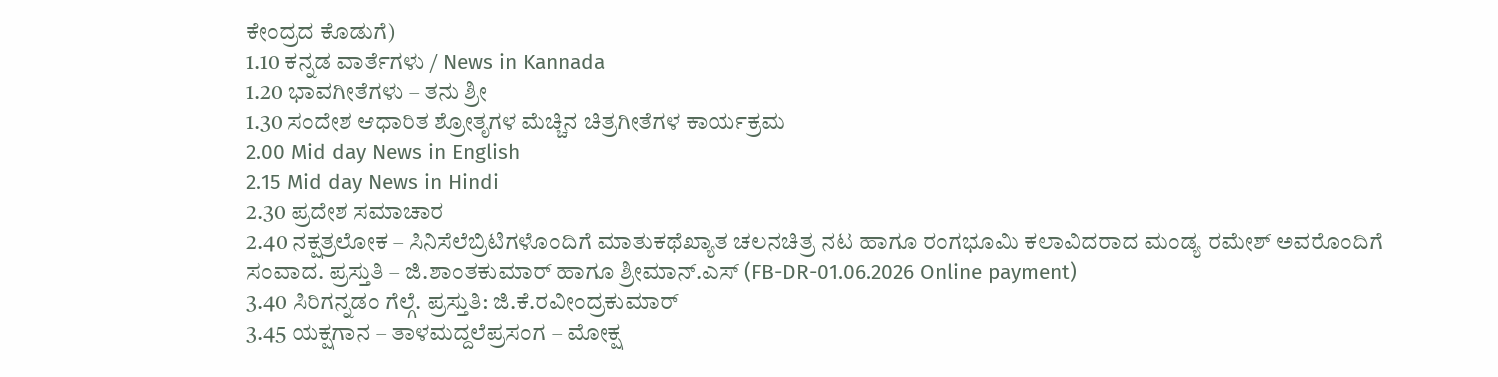ಕೇಂದ್ರದ ಕೊಡುಗೆ)
1.10 ಕನ್ನಡ ವಾರ್ತೆಗಳು / News in Kannada
1.20 ಭಾವಗೀತೆಗಳು – ತನು ಶ್ರೀ
1.30 ಸಂದೇಶ ಆಧಾರಿತ ಶ್ರೋತೃಗಳ ಮೆಚ್ಚಿನ ಚಿತ್ರಗೀತೆಗಳ ಕಾರ್ಯಕ್ರಮ
2.00 Mid day News in English
2.15 Mid day News in Hindi
2.30 ಪ್ರದೇಶ ಸಮಾಚಾರ
2.40 ನಕ್ಷತ್ರಲೋಕ – ಸಿನಿಸೆಲೆಬ್ರಿಟಿಗಳೊಂದಿಗೆ ಮಾತುಕಥೆಖ್ಯಾತ ಚಲನಚಿತ್ರ ನಟ ಹಾಗೂ ರಂಗಭೂಮಿ ಕಲಾವಿದರಾದ ಮಂಡ್ಯ ರಮೇಶ್ ಅವರೊಂದಿಗೆ ಸಂವಾದ. ಪ್ರಸ್ತುತಿ – ಜಿ.ಶಾಂತಕುಮಾರ್ ಹಾಗೂ ಶ್ರೀಮಾನ್.ಎಸ್ (FB-DR-01.06.2026 Online payment)
3.40 ಸಿರಿಗನ್ನಡಂ ಗೆಲ್ಗೆ. ಪ್ರಸ್ತುತಿ: ಜಿ.ಕೆ.ರವೀಂದ್ರಕುಮಾರ್
3.45 ಯಕ್ಷಗಾನ – ತಾಳಮದ್ದಲೆಪ್ರಸಂಗ – ಮೋಕ್ಷ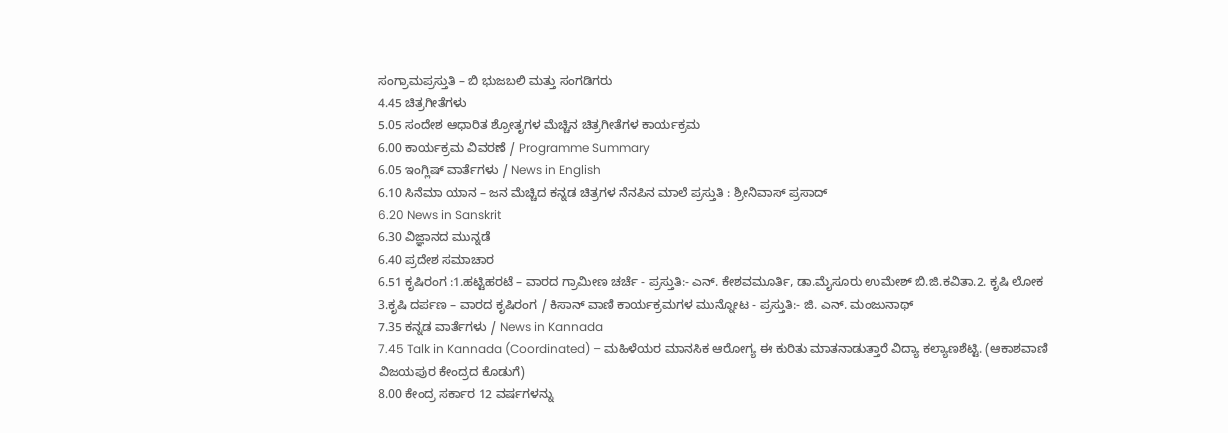ಸಂಗ್ರಾಮಪ್ರಸ್ತುತಿ – ಬಿ ಭುಜಬಲಿ ಮತ್ತು ಸಂಗಡಿಗರು
4.45 ಚಿತ್ರಗೀತೆಗಳು
5.05 ಸಂದೇಶ ಆಧಾರಿತ ಶ್ರೋತೃಗಳ ಮೆಚ್ಚಿನ ಚಿತ್ರಗೀತೆಗಳ ಕಾರ್ಯಕ್ರಮ
6.00 ಕಾರ್ಯಕ್ರಮ ವಿವರಣೆ / Programme Summary
6.05 ಇಂಗ್ಲಿಷ್ ವಾರ್ತೆಗಳು / News in English
6.10 ಸಿನೆಮಾ ಯಾನ – ಜನ ಮೆಚ್ಚಿದ ಕನ್ನಡ ಚಿತ್ರಗಳ ನೆನಪಿನ ಮಾಲೆ ಪ್ರಸ್ತುತಿ : ಶ್ರೀನಿವಾಸ್ ಪ್ರಸಾದ್
6.20 News in Sanskrit
6.30 ವಿಜ್ಞಾನದ ಮುನ್ನಡೆ
6.40 ಪ್ರದೇಶ ಸಮಾಚಾರ
6.51 ಕೃಷಿರಂಗ :1.ಹಟ್ಟಿಹರಟೆ – ವಾರದ ಗ್ರಾಮೀಣ ಚರ್ಚೆ - ಪ್ರಸ್ತುತಿ:- ಎನ್. ಕೇಶವಮೂರ್ತಿ, ಡಾ.ಮೈಸೂರು ಉಮೇಶ್ ಬಿ.ಜಿ.ಕವಿತಾ.2. ಕೃಷಿ ಲೋಕ 3.ಕೃಷಿ ದರ್ಪಣ – ವಾರದ ಕೃಷಿರಂಗ / ಕಿಸಾನ್ ವಾಣಿ ಕಾರ್ಯಕ್ರಮಗಳ ಮುನ್ನೋಟ - ಪ್ರಸ್ತುತಿ:- ಜಿ. ಎನ್. ಮಂಜುನಾಥ್
7.35 ಕನ್ನಡ ವಾರ್ತೆಗಳು / News in Kannada
7.45 Talk in Kannada (Coordinated) – ಮಹಿಳೆಯರ ಮಾನಸಿಕ ಆರೋಗ್ಯ ಈ ಕುರಿತು ಮಾತನಾಡುತ್ತಾರೆ ವಿದ್ಯಾ ಕಲ್ಯಾಣಶೆಟ್ಟಿ. (ಆಕಾಶವಾಣಿ ವಿಜಯಪುರ ಕೇಂದ್ರದ ಕೊಡುಗೆ)
8.00 ಕೇಂದ್ರ ಸರ್ಕಾರ 12 ವರ್ಷಗಳನ್ನು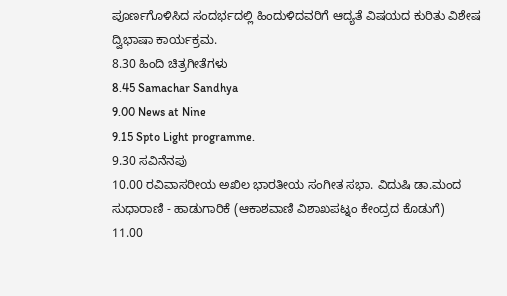ಪೂರ್ಣಗೊಳಿಸಿದ ಸಂದರ್ಭದಲ್ಲಿ ಹಿಂದುಳಿದವರಿಗೆ ಆದ್ಯತೆ ವಿಷಯದ ಕುರಿತು ವಿಶೇಷ ದ್ವಿಭಾಷಾ ಕಾರ್ಯಕ್ರಮ.
8.30 ಹಿಂದಿ ಚಿತ್ರಗೀತೆಗಳು
8.45 Samachar Sandhya
9.00 News at Nine
9.15 Spto Light programme.
9.30 ಸವಿನೆನಪು
10.00 ರವಿವಾಸರೀಯ ಅಖಿಲ ಭಾರತೀಯ ಸಂಗೀತ ಸಭಾ. ವಿದುಷಿ ಡಾ.ಮಂದ ಸುಧಾರಾಣಿ - ಹಾಡುಗಾರಿಕೆ (ಆಕಾಶವಾಣಿ ವಿಶಾಖಪಟ್ನಂ ಕೇಂದ್ರದ ಕೊಡುಗೆ)
11.00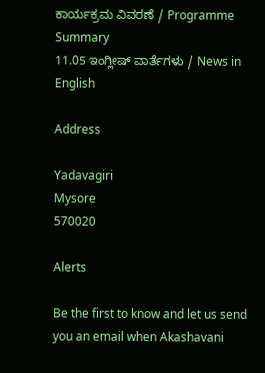ಕಾರ್ಯಕ್ರಮ ವಿವರಣೆ / Programme Summary
11.05 ಇಂಗ್ಲೀಷ್ ವಾರ್ತೆಗಳು / News in English

Address

Yadavagiri
Mysore
570020

Alerts

Be the first to know and let us send you an email when Akashavani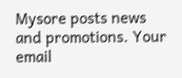Mysore posts news and promotions. Your email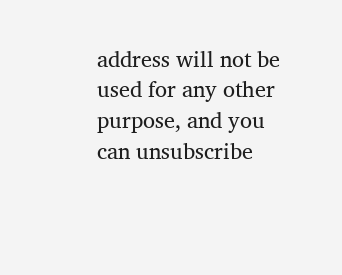address will not be used for any other purpose, and you can unsubscribe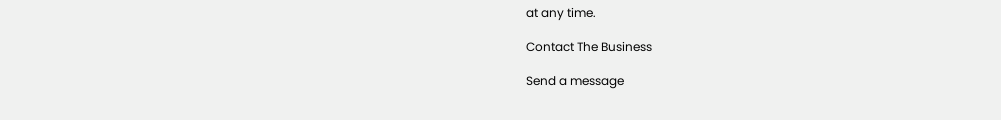at any time.

Contact The Business

Send a message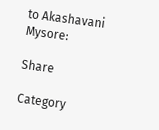to Akashavani Mysore:

Share

Category